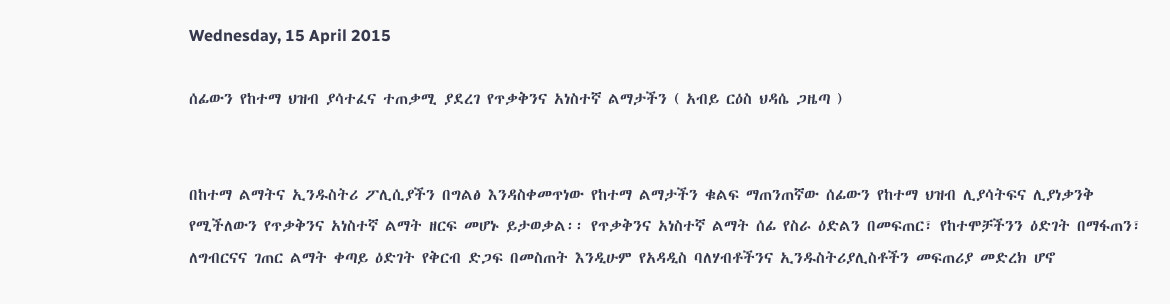Wednesday, 15 April 2015

ሰፊውን የከተማ ህዝብ ያሳተፈና ተጠቃሚ ያደረገ የጥቃቅንና አነስተኛ ልማታችን ( አብይ ርዕስ ህዳሴ ጋዜጣ )


በከተማ ልማትና ኢንዱስትሪ ፖሊሲያችን በግልፅ እንዳስቀመጥነው የከተማ ልማታችን ቁልፍ ማጠንጠኛው ሰፊውን የከተማ ህዝብ ሊያሳትፍና ሊያነቃንቅ የሚችለውን የጥቃቅንና አነስተኛ ልማት ዘርፍ መሆኑ ይታወቃል፡፡ የጥቃቅንና አነስተኛ ልማት ሰፊ የስራ ዕድልን በመፍጠር፣ የከተሞቻችንን ዕድገት በማፋጠን፣ ለግብርናና ገጠር ልማት ቀጣይ ዕድገት የቅርብ ድጋፍ በመስጠት እንዲሁም የአዳዲስ ባለሃብቶችንና ኢንዱስትሪያሊስቶችን መፍጠሪያ መድረክ ሆኖ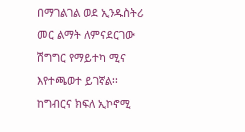በማገልገል ወደ ኢንዱስትሪ መር ልማት ለምናደርገው ሽግግር የማይተካ ሚና እየተጫወተ ይገኛል፡፡
ከግብርና ክፍለ ኢኮኖሚ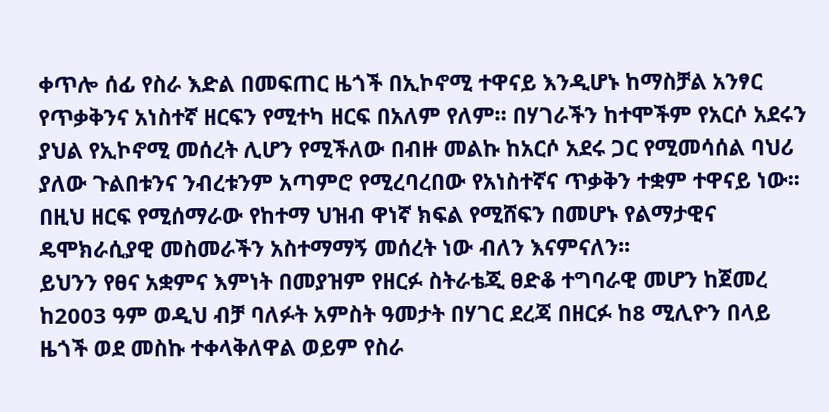ቀጥሎ ሰፊ የስራ እድል በመፍጠር ዜጎች በኢኮኖሚ ተዋናይ እንዲሆኑ ከማስቻል አንፃር የጥቃቅንና አነስተኛ ዘርፍን የሚተካ ዘርፍ በአለም የለም። በሃገራችን ከተሞችም የአርሶ አደሩን ያህል የኢኮኖሚ መሰረት ሊሆን የሚችለው በብዙ መልኩ ከአርሶ አደሩ ጋር የሚመሳሰል ባህሪ ያለው ጉልበቱንና ንብረቱንም አጣምሮ የሚረባረበው የአነስተኛና ጥቃቅን ተቋም ተዋናይ ነው፡፡ በዚህ ዘርፍ የሚሰማራው የከተማ ህዝብ ዋነኛ ክፍል የሚሸፍን በመሆኑ የልማታዊና ዴሞክራሲያዊ መስመራችን አስተማማኝ መሰረት ነው ብለን እናምናለን፡፡
ይህንን የፀና አቋምና እምነት በመያዝም የዘርፉ ስትራቴጂ ፀድቆ ተግባራዊ መሆን ከጀመረ ከ2003 ዓም ወዲህ ብቻ ባለፉት አምስት ዓመታት በሃገር ደረጃ በዘርፉ ከ8 ሚሊዮን በላይ ዜጎች ወደ መስኩ ተቀላቅለዋል ወይም የስራ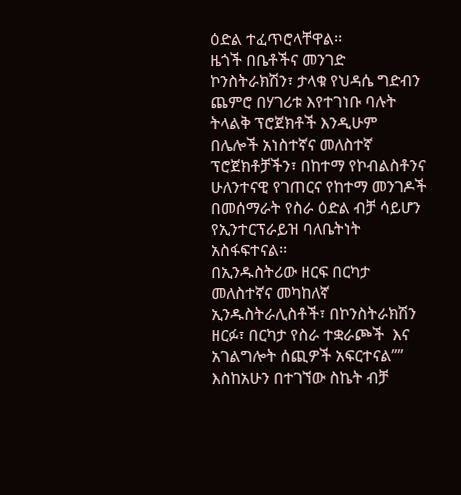ዕድል ተፈጥሮላቸዋል፡፡
ዜጎች በቤቶችና መንገድ ኮንስትራክሽን፣ ታላቁ የህዳሴ ግድብን ጨምሮ በሃገሪቱ እየተገነቡ ባሉት ትላልቅ ፕሮጀክቶች እንዲሁም በሌሎች አነስተኛና መለስተኛ ፕሮጀክቶቻችን፣ በከተማ የኮብልስቶንና ሁለንተናዊ የገጠርና የከተማ መንገዶች በመሰማራት የስራ ዕድል ብቻ ሳይሆን የኢንተርፕራይዝ ባለቤትነት አስፋፍተናል፡፡
በኢንዱስትሪው ዘርፍ በርካታ መለስተኛና መካከለኛ ኢንዱስትራሊስቶች፣ በኮንስትራክሽን ዘርፉ፣ በርካታ የስራ ተቋራጮች  እና አገልግሎት ሰጪዎች አፍርተናል””  እስከአሁን በተገኘው ስኬት ብቻ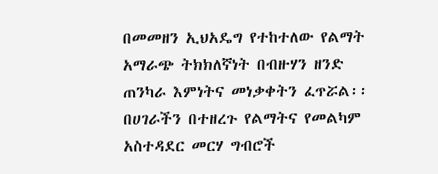በመመዘን ኢህአዴግ የተከተለው የልማት አማራጭ ትክክለኛነት በብዙሃን ዘንድ ጠንካራ እምነትና መነቃቀትን ፈጥሯል፡፡
በሀገራችን በተዘረጉ የልማትና የመልካም አስተዳደር መርሃ ግብሮች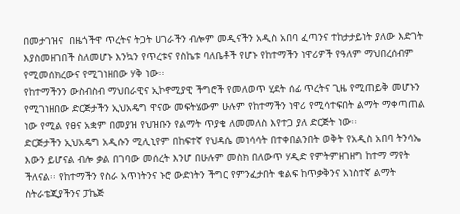በመታገዝና  በዜጎችዋ ጥረትና ትጋት ሀገራችን ብሎም መዲናችን አዲስ አበባ ፈጣንና ተከታታይነት ያለው እድገት እያስመዘገበች ስለመሆኑ እንኳን የጥረቱና የስኬቱ ባለቤቶች የሆኑ የከተማችን ነዋሪዎች የዓለም ማህበረሰብም የሚመሰክረውና የሚገነዘበው ሃቅ ነው፡፡
የከተማችንን ውስብስብ ማህበራዊና ኢኮኖሚያዊ ችግሮች የመለወጥ ሂደት ሰፊ ጥረትና ጊዜ የሚጠይቅ መሆኑን የሚገነዘበው ድርጅታችን ኢህአዴግ ዋናው መፍትሄውም ሁሉም የከተማችን ነዋሪ የሚሳተፍበት ልማት ማቀጣጠል ነው የሚል የፀና አቋም በመያዝ የህዝቡን የልማት ጥያቄ ለመመለስ እየተጋ ያለ ድርጅት ነው፡፡
ድርጅታችን ኢህአዴግ አዲሱን ሚሊኒየም በከፍተኛ የህዳሴ መነሳሳት በተቀበልንበት ወቅት የአዲስ አበባ ትንሳኤ እውን ይሆናል ብሎ ቃል በገባው መሰረት እንሆ በሁሉም መስክ በለውጥ ሃዲድ የምትምዘገዘግ ከተማ ማየት ችለናል፡፡ የከተማችን የስራ አጥነትንና ኑሮ ውድነትን ችግር የምንፈታበት ቁልፍ ከጥቃቅንና አነስተኛ ልማት ስትራቴጂያችንና ፓኬጅ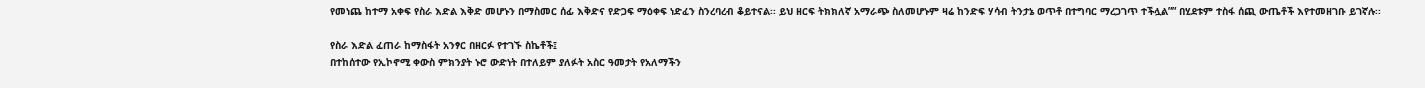የመነጨ ከተማ አቀፍ የስራ እድል እቅድ መሆኑን በማስመር ሰፊ እቅድና የድጋፍ ማዕቀፍ ነድፈን ስንረባረብ ቆይተናል፡፡ ይህ ዘርፍ ትክክለኛ አማራጭ ስለመሆኑም ዛሬ ከንድፍ ሃሳብ ትንታኔ ወጥቶ በተግባር ማረጋገጥ ተችሏል”” በሂደቱም ተስፋ ሰጪ ውጤቶች እየተመዘገቡ ይገኛሉ፡፡

የስራ እድል ፈጠራ ከማስፋት አንፃር በዘርፉ የተገኙ ስኬቶች፤
በተከሰተው የኢኮኖሚ ቀውስ ምክንያት ኑሮ ውድነት በተለይም ያለፉት አስር ዓመታት የአለማችን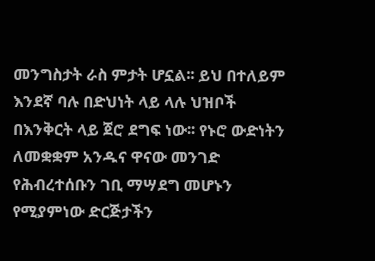መንግስታት ራስ ምታት ሆኗል፡፡ ይህ በተለይም እንደኛ ባሉ በድህነት ላይ ላሉ ህዝቦች በእንቅርት ላይ ጀሮ ደግፍ ነው፡፡ የኑሮ ውድነትን ለመቋቋም አንዱና ዋናው መንገድ የሕብረተሰቡን ገቢ ማሣደግ መሆኑን የሚያምነው ድርጅታችን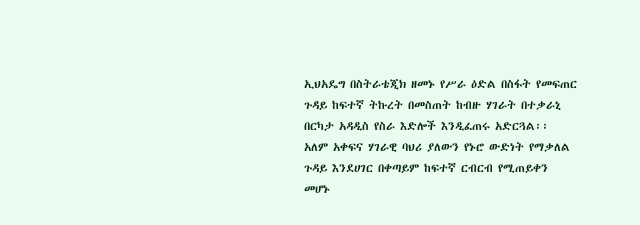ኢህአዴግ በስትራቴጂክ ዘመኑ የሥራ ዕድል በስፋት የመፍጠር ጉዳይ ከፍተኛ ትኩረት በመስጠት ከብዙ ሃገራት በተቃራኒ በርካታ አዳዲስ የስራ እድሎች እንዲፈጠሩ አድርጓል፡፡
አለም አቀፍና ሃገራዊ ባህሪ ያለውን የኑሮ ውድነት የማቃለል ጉዳይ እንደሀገር በቀጣይም ከፍተኛ ርብርብ የሚጠይቀን መሆኑ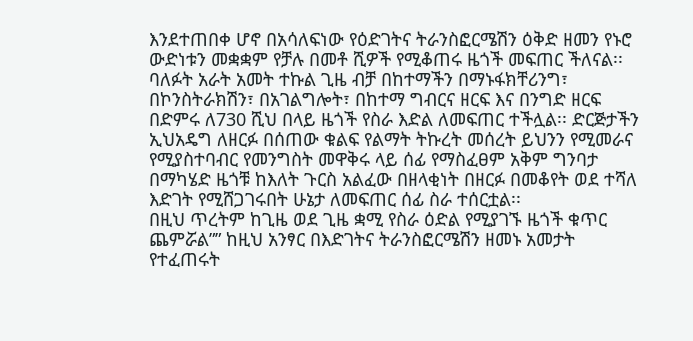እንደተጠበቀ ሆኖ በአሳለፍነው የዕድገትና ትራንስፎርሜሽን ዕቅድ ዘመን የኑሮ ውድነቱን መቋቋም የቻሉ በመቶ ሺዎች የሚቆጠሩ ዜጎች መፍጠር ችለናል፡፡
ባለፉት አራት አመት ተኩል ጊዜ ብቻ በከተማችን በማኑፋክቸሪንግ፣ በኮንስትራክሽን፣ በአገልግሎት፣ በከተማ ግብርና ዘርፍ እና በንግድ ዘርፍ በድምሩ ለ730 ሺህ በላይ ዜጎች የስራ እድል ለመፍጠር ተችሏል፡፡ ድርጅታችን ኢህአዴግ ለዘርፉ በሰጠው ቁልፍ የልማት ትኩረት መሰረት ይህንን የሚመራና የሚያስተባብር የመንግስት መዋቅሩ ላይ ሰፊ የማስፈፀም አቅም ግንባታ በማካሄድ ዜጎቹ ከእለት ጉርስ አልፈው በዘላቂነት በዘርፉ በመቆየት ወደ ተሻለ እድገት የሚሸጋገሩበት ሁኔታ ለመፍጠር ሰፊ ስራ ተሰርቷል፡፡
በዚህ ጥረትም ከጊዜ ወደ ጊዜ ቋሚ የስራ ዕድል የሚያገኙ ዜጎች ቁጥር ጨምሯል”” ከዚህ አንፃር በእድገትና ትራንስፎርሜሽን ዘመኑ አመታት የተፈጠሩት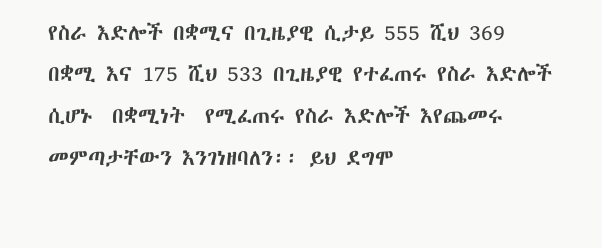የስራ እድሎች በቋሚና በጊዜያዊ ሲታይ 555 ሺህ 369 በቋሚ እና 175 ሺህ 533 በጊዜያዊ የተፈጠሩ የስራ እድሎች ሲሆኑ  በቋሚነት  የሚፈጠሩ የስራ እድሎች እየጨመሩ መምጣታቸውን እንገነዘባለን፡፡ ይህ ደግሞ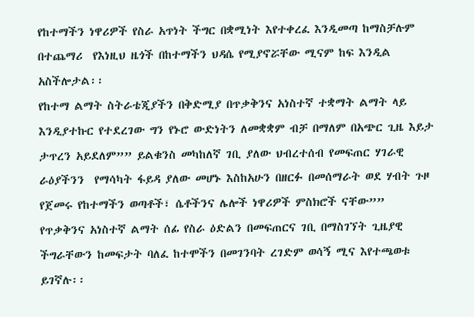የከተማችን ነዋሪዎች የስራ አጥነት ችግር በቋሚነት እየተቀረፈ እንዲመጣ ከማስቻሉም በተጨማሪ  የእነዚህ ዜጎች በከተማችን ህዳሴ የሚያኖሯቸው ሚናም ከፍ እንዲል አስችሎታል፡፡
የከተማ ልማት ስትራቴጂያችን በቅድሚያ በጥቃቅንና አነስተኛ ተቋማት ልማት ላይ እንዲያተኩር የተደረገው ግን የኑሮ ውድነትን ለመቋቋም ብቻ በማለም በአጭር ጊዜ እይታ ታጥረን አይደለም”” ይልቁንስ መካከለኛ ገቢ ያለው ህብረተሰብ የመፍጠር ሃገራዊ ራዕያችንን  የማሳካት ፋይዳ ያለው መሆኑ እስከአሁን በዘርፉ በመሰማራት ወደ ሃብት ጉዞ የጀመሩ የከተማችን ወጣቶች፣ ሴቶችንና ሌሎች ነዋሪዎች ምስክሮች ናቸው””
የጥቃቅንና አነስተኛ ልማት ሰፊ የስራ ዕድልን በመፍጠርና ገቢ በማስገኘት ጊዜያዊ ችግራቸውን ከመፍታት ባለፈ ከተሞችን በመገንባት ረገድም ወሳኝ ሚና እየተጫወቱ ይገኛሉ፡፡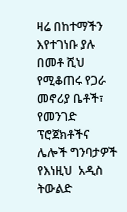ዛሬ በከተማችን እየተገነቡ ያሉ በመቶ ሺህ የሚቆጠሩ የጋራ መኖሪያ ቤቶች፣ የመንገድ ፕሮጀክቶችና ሌሎች ግንባታዎች የእነዚህ  አዲስ ትውልድ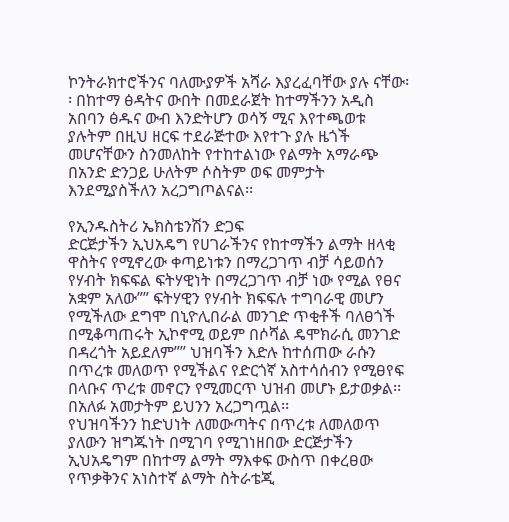ኮንትራክተሮችንና ባለሙያዎች አሻራ እያረፈባቸው ያሉ ናቸው፡፡ በከተማ ፅዳትና ውበት በመደራጀት ከተማችንን አዲስ አበባን ፅዱና ውብ እንድትሆን ወሳኝ ሚና እየተጫወቱ ያሉትም በዚህ ዘርፍ ተደራጅተው እየተጉ ያሉ ዜጎች መሆናቸውን ስንመለከት የተከተልነው የልማት አማራጭ በአንድ ድንጋይ ሁለትም ሶስትም ወፍ መምታት እንደሚያስችለን አረጋግጦልናል፡፡

የኢንዱስትሪ ኤክስቴንሽን ድጋፍ
ድርጅታችን ኢህአዴግ የሀገራችንና የከተማችን ልማት ዘላቂ ዋስትና የሚኖረው ቀጣይነቱን በማረጋገጥ ብቻ ሳይወሰን የሃብት ክፍፍል ፍትሃዊነት በማረጋገጥ ብቻ ነው የሚል የፀና አቋም አለው”” ፍትሃዊን የሃብት ክፍፍሉ ተግባራዊ መሆን የሚችለው ደግሞ በኒዮሊበራል መንገድ ጥቂቶች ባለፀጎች በሚቆጣጠሩት ኢኮኖሚ ወይም በሶሻል ዴሞክራሲ መንገድ በዳረጎት አይደለም”” ህዝባችን እድሉ ከተሰጠው ራሱን በጥረቱ መለወጥ የሚችልና የድርጎኛ አስተሳሰብን የሚፀየፍ በላቡና ጥረቱ መኖርን የሚመርጥ ህዝብ መሆኑ ይታወቃል፡፡ በአለፉ አመታትም ይህንን አረጋግጧል፡፡
የህዝባችንን ከድህነት ለመውጣትና በጥረቱ ለመለወጥ ያለውን ዝግጁነት በሚገባ የሚገነዘበው ድርጅታችን ኢህአዴግም በከተማ ልማት ማእቀፍ ውስጥ በቀረፀው የጥቃቅንና አነስተኛ ልማት ስትራቴጂ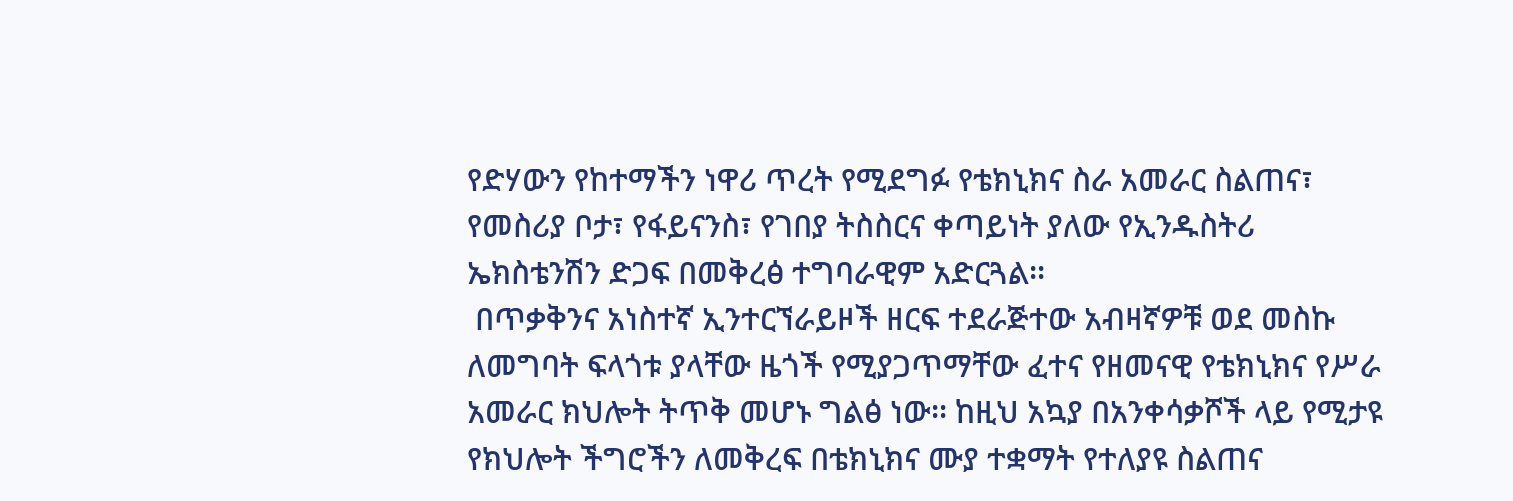የድሃውን የከተማችን ነዋሪ ጥረት የሚደግፉ የቴክኒክና ስራ አመራር ስልጠና፣ የመስሪያ ቦታ፣ የፋይናንስ፣ የገበያ ትስስርና ቀጣይነት ያለው የኢንዱስትሪ ኤክስቴንሽን ድጋፍ በመቅረፅ ተግባራዊም አድርጓል፡፡
 በጥቃቅንና አነስተኛ ኢንተርኘራይዞች ዘርፍ ተደራጅተው አብዛኛዎቹ ወደ መስኩ ለመግባት ፍላጎቱ ያላቸው ዜጎች የሚያጋጥማቸው ፈተና የዘመናዊ የቴክኒክና የሥራ አመራር ክህሎት ትጥቅ መሆኑ ግልፅ ነው፡፡ ከዚህ አኳያ በአንቀሳቃሾች ላይ የሚታዩ የክህሎት ችግሮችን ለመቅረፍ በቴክኒክና ሙያ ተቋማት የተለያዩ ስልጠና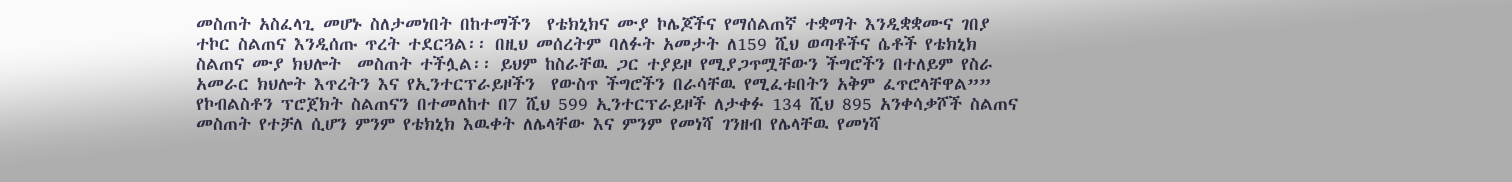መስጠት አስፈላጊ መሆኑ ስለታመነበት በከተማችን  የቴክኒክና ሙያ ኮሌጆችና የማሰልጠኛ ተቋማት እንዲቋቋሙና ገበያ ተኮር ስልጠና እንዲሰጡ ጥረት ተደርጓል፡፡ በዚህ መሰረትም ባለፉት አመታት ለ159 ሺህ ወጣቶችና ሴቶች የቴክኒክ ስልጠና ሙያ ክህሎት  መስጠት ተችሏል፡፡ ይህም ከስራቸዉ ጋር ተያይዞ የሚያጋጥሟቸውን ችግሮችን በተለይም የስራ አመራር ክህሎት እጥረትን እና የኢንተርፕራይዞችን  የውስጥ ችግሮችን በራሳቸዉ የሚፈቱበትን አቅም ፈጥሮላቸዋል””
የኮብልስቶን ፕሮጀክት ስልጠናን በተመለከተ በ7 ሺህ 599 ኢንተርፕራይዞች ለታቀፉ 134 ሺህ 895 አንቀሳቃሾች ስልጠና መስጠት የተቻለ ሲሆን ምንም የቴክኒክ እዉቀት ለሌላቸው እና ምንም የመነሻ ገንዘብ የሌላቸዉ የመነሻ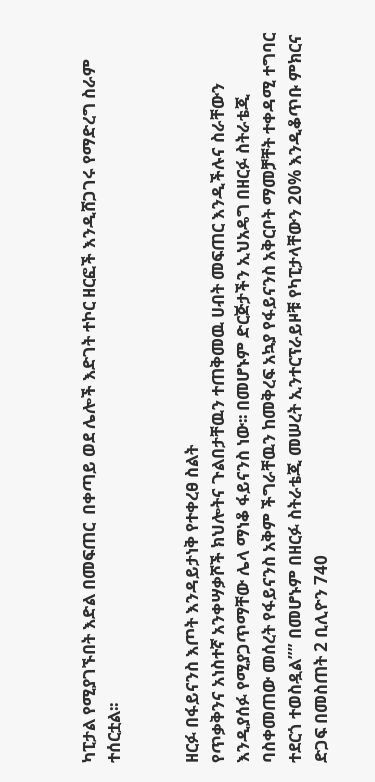ካፒታል የሚያገኙበት እድል በመፍጠር  በቀጣይ ወደ ሌሎች እድገት ተኮር ዘርፎች እንዲሸጋገሩ የማድረግ ስራም ተሰርቷል፡፡


ዘርፉ በፋይናንስ እጦት እንዳይታነቅ የተቀረፀ ስልት
የጥቃቅንና አነስተኛ አንቀሣቃሾች ክህሎትና ጉልበታቸዉን ተጠቅመዉ ሀብት መፍጠር እንዲችሉና ስራቸውን እንዲያሰፉ የሚያጋጥማቸው ሌላ ማነቆ ፋይናንስ ነው፡፡ በመሆኑም ድርጅታችን ኢህአዴግ በዘርፉ ስትራቴጂ ባስቀመጠው መሰረት የፋይናንስ አቅም ችግራቸዉን ከመቅረፍ አኳያ የፋይናንስ አቅርቦት ማመቻቸት ተቀዳሚ ተግባር ተደርጎ ተወስዷል”” በመሆኑም በዘርፉ ስትራቴጂ መሠረት ኢንተርፕራይዞቹ የካፒታላቸውን 20% እንዲቆጥቡ ምክርና ድጋፍ በመስጠት 2 ቢሊዮን 740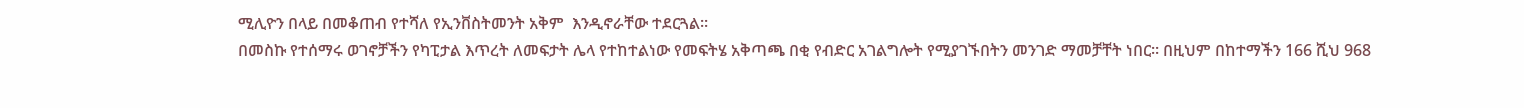ሚሊዮን በላይ በመቆጠብ የተሻለ የኢንቨስትመንት አቅም  እንዲኖራቸው ተደርጓል፡፡
በመስኩ የተሰማሩ ወገኖቻችን የካፒታል እጥረት ለመፍታት ሌላ የተከተልነው የመፍትሄ አቅጣጫ በቂ የብድር አገልግሎት የሚያገኙበትን መንገድ ማመቻቸት ነበር፡፡ በዚህም በከተማችን 166 ሺህ 968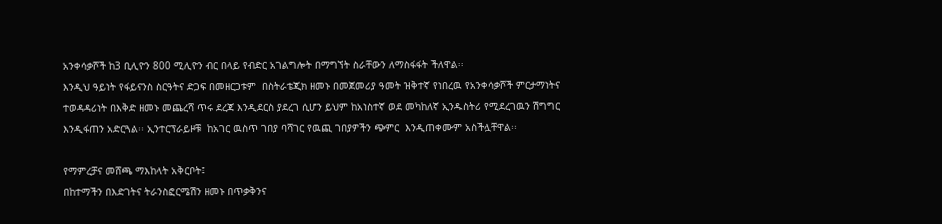አንቀሳቃሾች ከ3 ቢሊዮን 800 ሚሊዮን ብር በላይ የብድር አገልግሎት በማግኘት ስራቸውን ለማስፋፋት ችለዋል፡፡
እንዲህ ዓይነት የፋይናንስ ስርዓትና ድጋፍ በመዘርጋቱም  በስትራቴጂክ ዘመኑ በመጀመሪያ ዓመት ዝቅተኛ የነበረዉ የአንቀሳቃሾች ምርታማነትና ተወዳዳሪነት በእቅድ ዘመኑ መጨረሻ ጥሩ ደረጃ እንዲደርስ ያደረገ ሲሆን ይህም ከአነስተኛ ወደ መካከለኛ ኢንዱስትሪ የሚደረገዉን ሽግግር እንዲፋጠን አድርጓል፡፡ ኢንተርፕራይዞቹ  ከአገር ዉስጥ ገበያ ባሻገር የዉጪ ገበያዎችን ጭምር  እንዲጠቀሙም አስችሏቸዋል፡፡

የማምረቻና መሸጫ ማእከላት አቅርቦት፤
በከተማችን በእድገትና ትራንስፎርሜሽን ዘመኑ በጥቃቅንና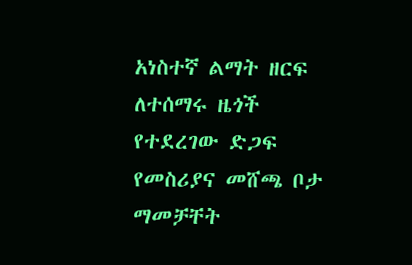አነስተኛ ልማት ዘርፍ ለተሰማሩ ዜጎች የተደረገው ድጋፍ የመስሪያና መሸጫ ቦታ ማመቻቸት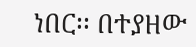ነበር፡፡ በተያዘው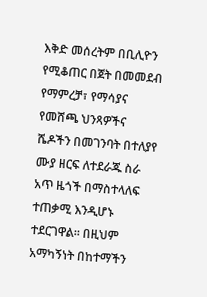እቅድ መሰረትም በቢሊዮን የሚቆጠር በጀት በመመደብ የማምረቻ፣ የማሳያና የመሸጫ ህንጻዎችና ሼዶችን በመገንባት በተለያየ ሙያ ዘርፍ ለተደራጁ ስራ አጥ ዜጎች በማስተላለፍ ተጠቃሚ እንዲሆኑ ተደርገዋል፡፡ በዚህም አማካኝነት በከተማችን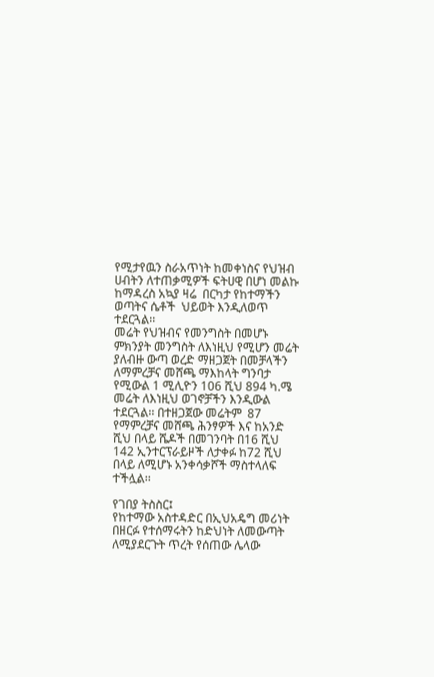የሚታየዉን ስራአጥነት ከመቀነስና የህዝብ ሀብትን ለተጠቃሚዎች ፍትሀዊ በሆነ መልኩ ከማዳረስ አኳያ ዛሬ  በርካታ የከተማችን ወጣትና ሴቶች  ህይወት እንዲለወጥ ተደርጓል፡፡
መሬት የህዝብና የመንግስት በመሆኑ ምክንያት መንግስት ለእነዚህ የሚሆን መሬት ያለብዙ ውጣ ወረድ ማዘጋጀት በመቻላችን ለማምረቻና መሸጫ ማእከላት ግንባታ የሚውል 1 ሚሊዮን 106 ሺህ 894 ካ.ሜ መሬት ለእነዚህ ወገኖቻችን እንዲውል ተደርጓል፡፡ በተዘጋጀው መሬትም  87 የማምረቻና መሸጫ ሕንፃዎች እና ከአንድ ሺህ በላይ ሼዶች በመገንባት በ16 ሺህ 142 ኢንተርፕራይዞች ለታቀፉ ከ72 ሺህ በላይ ለሚሆኑ አንቀሳቃሾች ማስተላለፍ ተችሏል፡፡

የገበያ ትስስር፤
የከተማው አስተዳድር በኢህአዴግ መሪነት በዘርፉ የተሰማሩትን ከድህነት ለመውጣት ለሚያደርጉት ጥረት የሰጠው ሌላው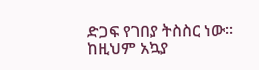ድጋፍ የገበያ ትስስር ነው፡፡
ከዚህም አኳያ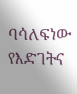ባሳለፍነው የእድገትና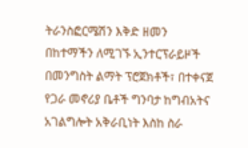ትራንስፎርሜሽን እቅድ ዘመን በከተማችን ለሚገኙ ኢንተርፕራይዞች በመንግስት ልማት ፕሮጀክቶች፣ በተቀናጀ የጋራ መኖሪያ ቤቶች ግንባታ ከግብአትና አገልግሎት አቅራቢነት እስከ ስራ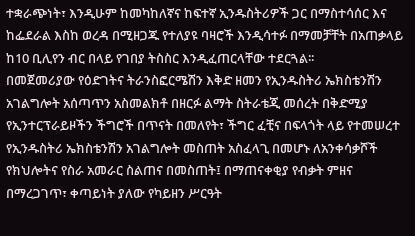ተቋራጭነት፣ እንዲሁም ከመካከለኛና ከፍተኛ ኢንዱስትሪዎች ጋር በማስተሳሰር እና ከፌደራል እስከ ወረዳ በሚዘጋጁ የተለያዩ ባዛሮች እንዲሳተፉ በማመቻቸት በአጠቃላይ ከ10 ቢሊየን ብር በላይ የገበያ ትስስር እንዲፈጠርላቸው ተደርጓል፡፡
በመጀመሪያው የዕድገትና ትራንስፎርሜሽን እቅድ ዘመን የኢንዱስትሪ ኤክስቴንሽን አገልግሎት አሰጣጥን አስመልክቶ በዘርፉ ልማት ስትራቴጂ መሰረት በቅድሚያ የኢንተርፕራይዞችን ችግሮች በጥናት በመለየት፣ ችግር ፈቺና በፍላጎት ላይ የተመሠረተ የኢንዱስትሪ ኤክስቴንሽን አገልግሎት መስጠት አስፈላጊ በመሆኑ ለአንቀሳቃሾች የክህሎትና የስራ አመራር ስልጠና በመስጠት፤ በማጠናቀቂያ የብቃት ምዘና በማረጋገጥ፣ ቀጣይነት ያለው የካይዘን ሥርዓት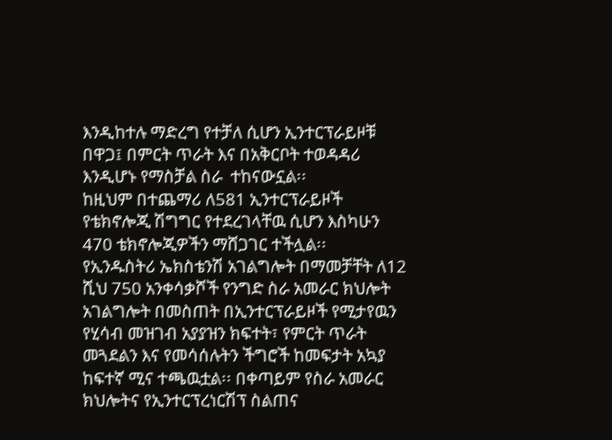እንዲከተሉ ማድረግ የተቻለ ሲሆን ኢንተርፕራይዞቹ  በዋጋ፤ በምርት ጥራት እና በአቅርቦት ተወዳዳሪ እንዲሆኑ የማስቻል ስራ  ተከናውኗል፡፡
ከዚህም በተጨማሪ ለ581 ኢንተርፕራይዞች የቴክኖሎጂ ሽግግር የተደረገላቸዉ ሲሆን እስካሁን 470 ቴክኖሎጂዎችን ማሸጋገር ተችሏል፡፡
የኢንዱስትሪ ኤክስቴንሽ አገልግሎት በማመቻቸት ለ12 ሺህ 750 አንቀሳቃሾች የንግድ ስራ አመራር ክህሎት አገልግሎት በመስጠት በኢንተርፕራይዞች የሚታየዉን የሂሳብ መዝገብ አያያዝን ክፍተት፣ የምርት ጥራት መጓደልን እና የመሳሰሉትን ችግሮች ከመፍታት አኳያ ከፍተኛ ሚና ተጫዉቷል፡፡ በቀጣይም የስራ አመራር ክህሎትና የኢንተርፕረነርሽፕ ስልጠና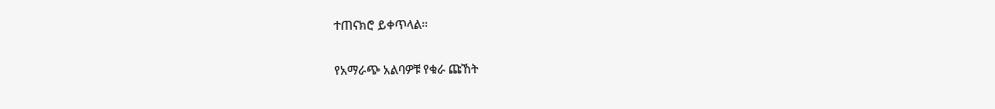ተጠናክሮ ይቀጥላል፡፡

የአማራጭ አልባዎቹ የቁራ ጩኸት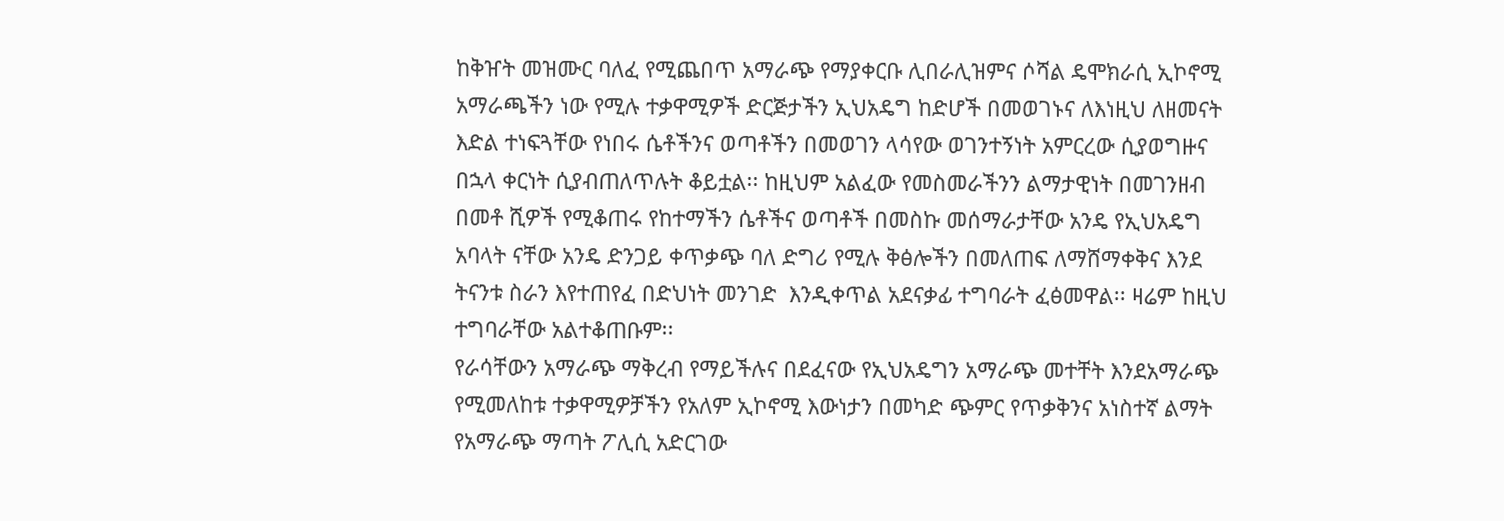ከቅዠት መዝሙር ባለፈ የሚጨበጥ አማራጭ የማያቀርቡ ሊበራሊዝምና ሶሻል ዴሞክራሲ ኢኮኖሚ አማራጫችን ነው የሚሉ ተቃዋሚዎች ድርጅታችን ኢህአዴግ ከድሆች በመወገኑና ለእነዚህ ለዘመናት እድል ተነፍጓቸው የነበሩ ሴቶችንና ወጣቶችን በመወገን ላሳየው ወገንተኝነት አምርረው ሲያወግዙና በኋላ ቀርነት ሲያብጠለጥሉት ቆይቷል፡፡ ከዚህም አልፈው የመስመራችንን ልማታዊነት በመገንዘብ በመቶ ሺዎች የሚቆጠሩ የከተማችን ሴቶችና ወጣቶች በመስኩ መሰማራታቸው አንዴ የኢህአዴግ አባላት ናቸው አንዴ ድንጋይ ቀጥቃጭ ባለ ድግሪ የሚሉ ቅፅሎችን በመለጠፍ ለማሸማቀቅና እንደ ትናንቱ ስራን እየተጠየፈ በድህነት መንገድ  እንዲቀጥል አደናቃፊ ተግባራት ፈፅመዋል፡፡ ዛሬም ከዚህ ተግባራቸው አልተቆጠቡም፡፡
የራሳቸውን አማራጭ ማቅረብ የማይችሉና በደፈናው የኢህአዴግን አማራጭ መተቸት እንደአማራጭ የሚመለከቱ ተቃዋሚዎቻችን የአለም ኢኮኖሚ እውነታን በመካድ ጭምር የጥቃቅንና አነስተኛ ልማት የአማራጭ ማጣት ፖሊሲ አድርገው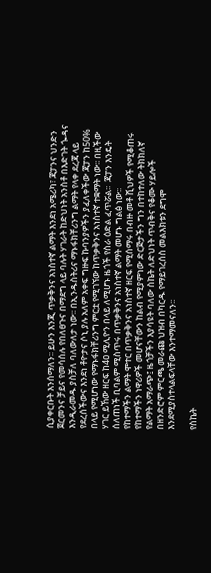ሲያቀርቡት እንሰማለን፡፡ ይሁን እንጂ ጥቃቅንና አነስተኛ ልማት እንደነ አሜሪካ፣ ጃፓንና ህንድን ጀርመንና ቻይና የመሳሰሉ የበለፀጉና በማደግ ላይ ባሉት ሃገራት ከድህነት አንስቶ በእድገት ጐዳና እንዲራመዱ ያስቻለ ባለውለታ ነው፡፡ በኢንዱስትሪና ማኑፋክቸሪንግ ልማት የላቀ ደረጃ ላይ የደረሰችውና እንደነ ቶዮታና ሶኒ ያሉ አለም አቀፍ ግዙፍ ኩባንያዎችን ያፈለቀችው ጃፓን ከ50% በላይ የሚሆነው የማኑፋክቸሪንግ ምርቷ የሚገኘው ከጥቃቅንና አነስተኛ ተቋማት ነው፡፡ በዚችው ሃገር ይኸው ዘርፍ ከ4ዐ ሚሊዮን በላይ ለሚሆኑ ዜጎች የስራ ዕድል ፈጥሯል፡፡  ጃፓን እንዴት ሰለጠነች ቢባልም ሚስጥሩ በጥቃቅንና አነስተኛ ልማት መሆኑ ግልፅ ነው፡፡
የከተማችን ልማት ሞተር በጥቃቅንና አነስተኛ ዘርፍ የሚሰማሩ በብዙ መቶ ሺህዎች የሚቆጠሩ የከተማችን ነዋሪዎች መሆናቸውን ከልብ የሚያምነው ድርጅታችን ግን በተከተለው ትክክለኛ የልማት አማራጭ፤ ዜጎቻችን እያሳዩት ባለው ስኬት ለድህነት ጥብቅና የቆሙ ሃይሎች በዘንድሮም ምርጫ መራጩ ህዝብ በካርዱ የማይገረሰስ መልእክቱን ደግሞ እንደሚያስተላልፍላቸው እንተማመናለን፡፡

የስኬት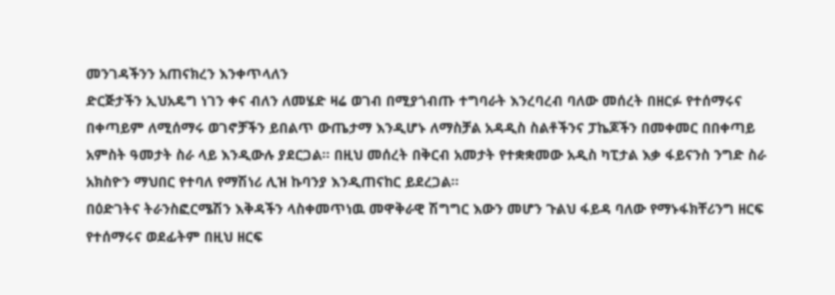መንገዳችንን አጠናክረን እንቀጥላለን
ድርጅታችን ኢህአዴግ ነገን ቀና ብለን ለመሄድ ዛሬ ወገብ በሚያጎብጡ ተግባራት እንረባረብ ባለው መሰረት በዘርፉ የተሰማሩና በቀጣይም ለሚሰማሩ ወገኖቻችን ይበልጥ ውጤታማ እንዲሆኑ ለማስቻል አዳዲስ ስልቶችንና ፓኬጆችን በመቀመር በበቀጣይ አምስት ዓመታት ስራ ላይ እንዲውሉ ያደርጋል፡፡ በዚህ መሰረት በቅርብ አመታት የተቋቋመው አዲስ ካፒታል እቃ ፋይናንስ ንግድ ስራ አክስዮን ማህበር የተባለ የማሽነሪ ሊዝ ኩባንያ እንዲጠናከር ይደረጋል፡፡
በዕድገትና ትራንስፎርሜሽን እቅዳችን ላስቀመጥነዉ መዋቅራዊ ሽግግር እውን መሆን ጉልህ ፋይዳ ባለው የማኑፋክቸሪንግ ዘርፍ የተሰማሩና ወደፊትም በዚህ ዘርፍ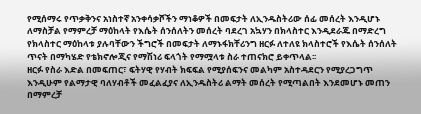የሚሰማሩ የጥቃቅንና አነስተኛ አንቀሳቃሾችን ማነቆዎች በመፍታት ለኢንዱስትሪው ሰፊ መሰረት እንዲሆኑ ለማስቻል የማምረቻ ማዕከላት የእሴት ሰንሰለትን መሰረት ባደረገ አኳሃን በክላስተር እንዲደራጁ በማድረግ የክላስተር ማዕከላቱ ያሉባቸውን ችግሮች በመፍታት ለማኑፋክቸሪንግ ዘርፉ ለተለዩ ክላስተሮች የእሴት ሰንሰለት ጥናት በማካሄድ የቴክኖሎጂና የማሽነሪ ፍላጎት የማሟላቱ ስራ ተጠናክሮ ይቀጥላል፡፡
ዘርፉ የስራ እድል በመፍጠር፣ ፍትሃዊ የሃብት ክፍፍል የሚያሰፍንና መልካም አስተዳደርን የሚያረጋግጥ እንዲሁም የልማታዊ ባለሃብቶች መፈልፈያና ለኢንዱስትሪ ልማት መሰረት የሚጣልበት እንደመሆኑ መጠን በማምረቻ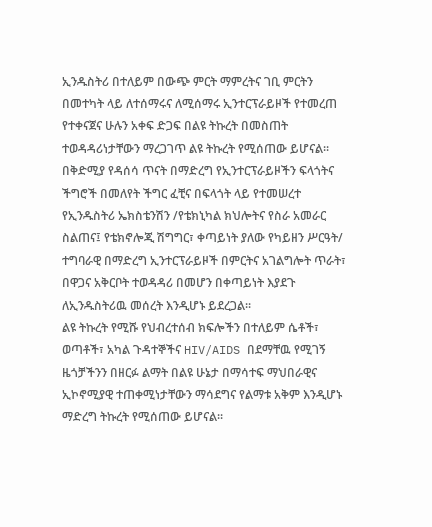ኢንዱስትሪ በተለይም በውጭ ምርት ማምረትና ገቢ ምርትን በመተካት ላይ ለተሰማሩና ለሚሰማሩ ኢንተርፕራይዞች የተመረጠ የተቀናጀና ሁሉን አቀፍ ድጋፍ በልዩ ትኩረት በመስጠት ተወዳዳሪነታቸውን ማረጋገጥ ልዩ ትኩረት የሚሰጠው ይሆናል፡፡
በቅድሚያ የዳሰሳ ጥናት በማድረግ የኢንተርፕራይዞችን ፍላጎትና ችግሮች በመለየት ችግር ፈቺና በፍላጎት ላይ የተመሠረተ የኢንዱስትሪ ኤክስቴንሽን /የቴክኒካል ክህሎትና የስራ አመራር ስልጠና፤ የቴክኖሎጂ ሽግግር፣ ቀጣይነት ያለው የካይዘን ሥርዓት/ ተግባራዊ በማድረግ ኢንተርፕራይዞች በምርትና አገልግሎት ጥራት፣ በዋጋና አቅርቦት ተወዳዳሪ በመሆን በቀጣይነት እያደጉ  ለኢንዱስትሪዉ መሰረት እንዲሆኑ ይደረጋል፡፡
ልዩ ትኩረት የሚሹ የህብረተሰብ ክፍሎችን በተለይም ሴቶች፣ ወጣቶች፣ አካል ጉዳተኞችና HIV/AIDS በደማቸዉ የሚገኝ ዜጎቻችንን በዘርፉ ልማት በልዩ ሁኔታ በማሳተፍ ማህበራዊና ኢኮኖሚያዊ ተጠቀሚነታቸውን ማሳደግና የልማቱ አቅም እንዲሆኑ ማድረግ ትኩረት የሚሰጠው ይሆናል፡፡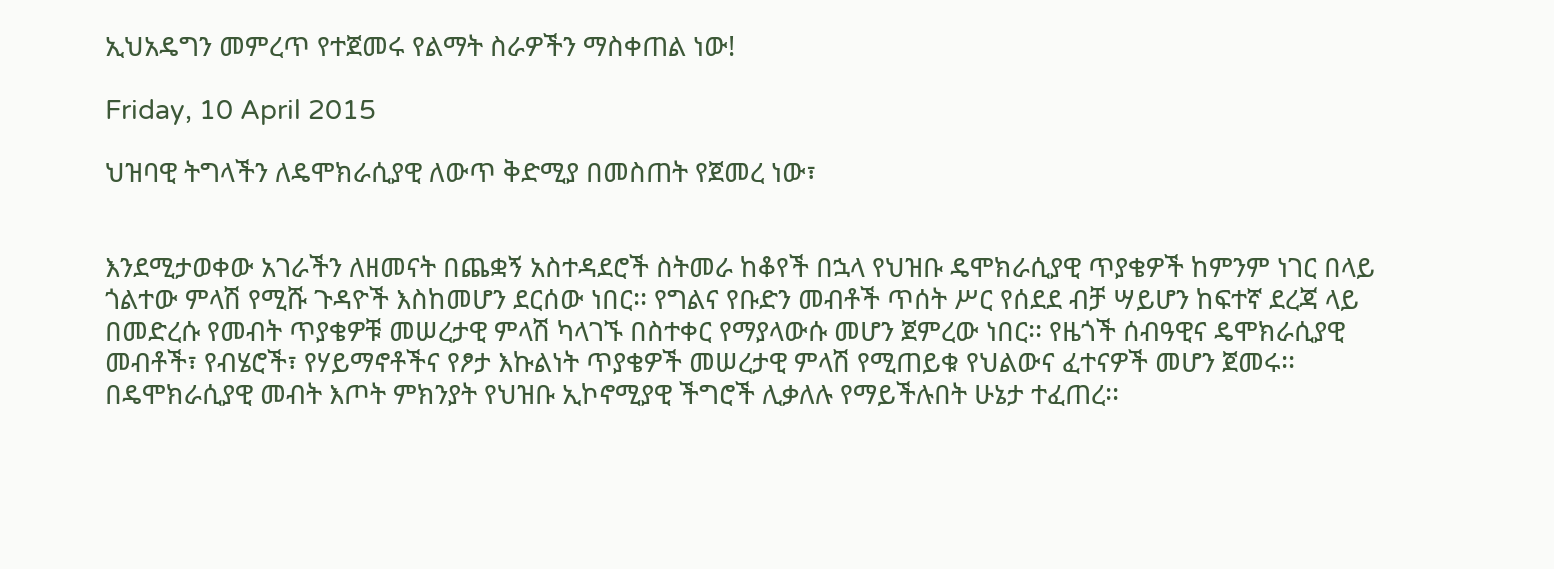ኢህአዴግን መምረጥ የተጀመሩ የልማት ስራዎችን ማስቀጠል ነው!

Friday, 10 April 2015

ህዝባዊ ትግላችን ለዴሞክራሲያዊ ለውጥ ቅድሚያ በመስጠት የጀመረ ነው፣


እንደሚታወቀው አገራችን ለዘመናት በጨቋኝ አስተዳደሮች ስትመራ ከቆየች በኋላ የህዝቡ ዴሞክራሲያዊ ጥያቄዎች ከምንም ነገር በላይ ጎልተው ምላሽ የሚሹ ጉዳዮች እስከመሆን ደርሰው ነበር፡፡ የግልና የቡድን መብቶች ጥሰት ሥር የሰደደ ብቻ ሣይሆን ከፍተኛ ደረጃ ላይ በመድረሱ የመብት ጥያቄዎቹ መሠረታዊ ምላሽ ካላገኙ በስተቀር የማያላውሱ መሆን ጀምረው ነበር፡፡ የዜጎች ሰብዓዊና ዴሞክራሲያዊ መብቶች፣ የብሄሮች፣ የሃይማኖቶችና የፆታ እኩልነት ጥያቄዎች መሠረታዊ ምላሽ የሚጠይቁ የህልውና ፈተናዎች መሆን ጀመሩ፡፡ በዴሞክራሲያዊ መብት እጦት ምክንያት የህዝቡ ኢኮኖሚያዊ ችግሮች ሊቃለሉ የማይችሉበት ሁኔታ ተፈጠረ፡፡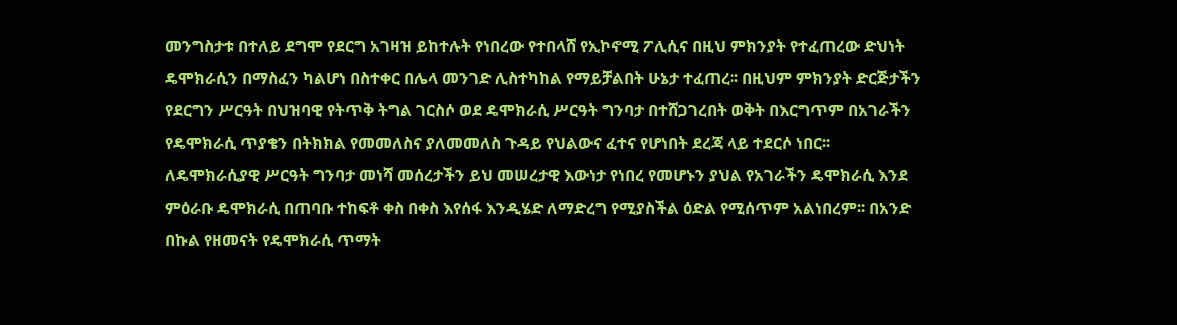መንግስታቱ በተለይ ደግሞ የደርግ አገዛዝ ይከተሉት የነበረው የተበላሸ የኢኮኖሚ ፖሊሲና በዚህ ምክንያት የተፈጠረው ድህነት ዴሞክራሲን በማስፈን ካልሆነ በስተቀር በሌላ መንገድ ሊስተካከል የማይቻልበት ሁኔታ ተፈጠረ፡፡ በዚህም ምክንያት ድርጅታችን የደርግን ሥርዓት በህዝባዊ የትጥቅ ትግል ገርስሶ ወደ ዴሞክራሲ ሥርዓት ግንባታ በተሸጋገረበት ወቅት በእርግጥም በአገራችን የዴሞክራሲ ጥያቄን በትክክል የመመለስና ያለመመለስ ጉዳይ የህልውና ፈተና የሆነበት ደረጃ ላይ ተደርሶ ነበር፡፡
ለዴሞክራሲያዊ ሥርዓት ግንባታ መነሻ መሰረታችን ይህ መሠረታዊ እውነታ የነበረ የመሆኑን ያህል የአገራችን ዴሞክራሲ እንደ ምዕራቡ ዴሞክራሲ በጠባቡ ተከፍቶ ቀስ በቀስ እየሰፋ እንዲሄድ ለማድረግ የሚያስችል ዕድል የሚሰጥም አልነበረም፡፡ በአንድ በኩል የዘመናት የዴሞክራሲ ጥማት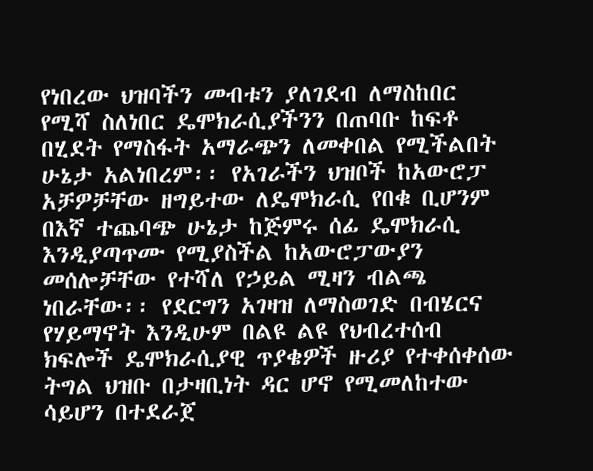የነበረው ህዝባችን መብቱን ያለገደብ ለማስከበር የሚሻ ስለነበር ዴሞክራሲያችንን በጠባቡ ከፍቶ በሂደት የማስፋት አማራጭን ለመቀበል የሚችልበት ሁኔታ አልነበረም፡፡ የአገራችን ህዝቦች ከአውሮፓ አቻዎቻቸው ዘግይተው ለዴሞክራሲ የበቁ ቢሆንም በእኛ ተጨባጭ ሁኔታ ከጅምሩ ሰፊ ዴሞክራሲ እንዲያጣጥሙ የሚያስችል ከአውሮፓውያን መሰሎቻቸው የተሻለ የኃይል ሚዛን ብልጫ ነበራቸው፡፡ የደርግን አገዛዝ ለማስወገድ በብሄርና የሃይማኖት እንዲሁም በልዩ ልዩ የህብረተሰብ ክፍሎች ዴሞክራሲያዊ ጥያቄዎች ዙሪያ የተቀሰቀሰው ትግል ህዝቡ በታዛቢነት ዳር ሆኖ የሚመለከተው ሳይሆን በተደራጀ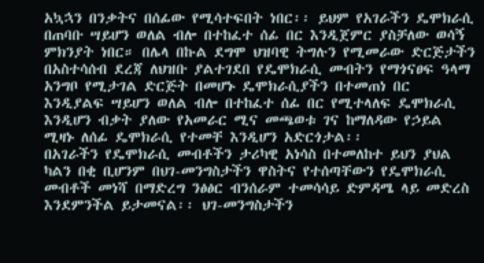አኳኋን በንቃትና በሰፊው የሚሳተፍበት ነበር፡፡ ይህም የአገራችን ዴሞክራሲ በጠባቡ ሣይሆን ወለል ብሎ በተከፈተ ሰፊ በር እንዲጀምር ያስቻለው ወሳኝ ምክንያት ነበር። በሌላ በኩል ደግሞ ህዝባዊ ትግሉን የሚመራው ድርጅታችን በአስተሳሰብ ደረጃ ለህዝቡ ያልተገደበ የዴሞክራሲ መብትን የማጎናፀፍ ዓላማ አንግቦ የሚታገል ድርጅት በመሆኑ ዴሞክራሲያችን በተመጠነ በር እንዲያልፍ ሣይሆን ወለል ብሎ በተከፈተ ሰፊ በር የሚተላለፍ ዴሞክራሲ እንዲሆን ብቃት ያለው የአመራር ሚና መጫወቱ ገና ከማለዳው የኃይል ሚዛኑ ለሰፊ ዴሞክራሲ የተመቸ እንዲሆን አድርጎታል፡፡
በአገራችን የዴሞክራሲ መብቶችን ታሪካዊ አነሳስ በተመለከተ ይህን ያህል ካልን በቂ ቢሆንም በህገ-መንግስታችን ዋስትና የተሰጣቸውን የዴሞክራሲ መብቶች መነሻ በማድረግ ንፅፅር ብንሰራም ተመሳሳይ ድምዳሜ ላይ መድረስ እንደምንችል ይታመናል፡፡ ህገ-መንግስታችን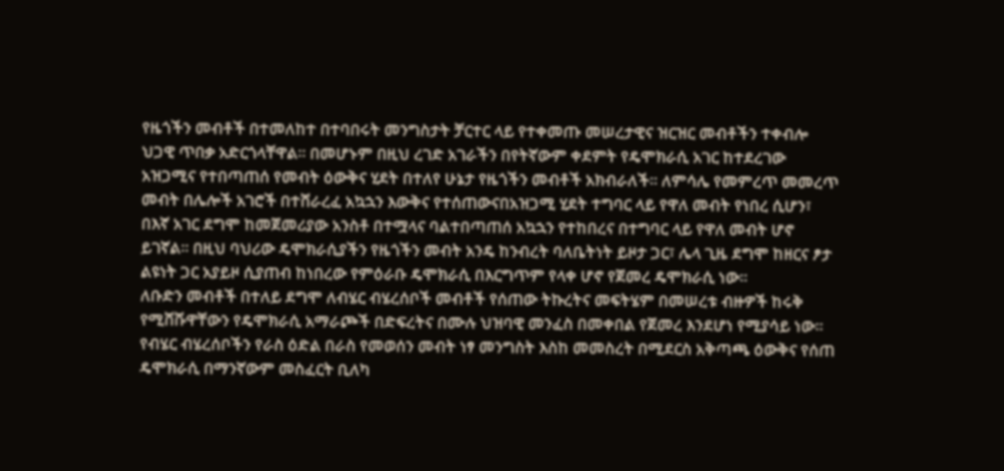የዜጎችን መብቶች በተመለከተ በተባበሩት መንግስታት ቻርተር ላይ የተቀመጡ መሠረታዊና ዝርዝር መብቶችን ተቀብሎ ህጋዊ ጥበቃ አድርጎላቸዋል፡፡ በመሆኑም በዚህ ረገድ አገራችን በየትኛውም ቀደምት የዴሞክራሲ አገር ከተደረገው አዝጋሚና የተበጣጠሰ የመብት ዕውቅና ሂደት በተለየ ሁኔታ የዜጎችን መብቶች አክብራለች፡፡ ለምሳሌ የመምረጥ መመረጥ መብት በሌሎች አገሮች በተሸራረፈ አኳኋን እውቅና የተሰጠውናበአዝጋሚ ሂደት ተግባር ላይ የዋለ መብት የነበረ ሲሆን፣ በእኛ አገር ደግሞ ከመጀመሪያው አንስቶ በተሟላና ባልተበጣጠሰ አኳኋን የተከበረና በተግባር ላይ የዋለ መብት ሆኖ ይገኛል፡፡ በዚህ ባህሪው ዴሞክራሲያችን የዜጎችን መብት አንዴ ከንብረት ባለቤትነት ይዞታ ጋር፣ ሌላ ጊዜ ደግሞ ከዘርና ፆታ ልዩነት ጋር አያይዞ ሲያጠብ ከነበረው የምዕራቡ ዴሞክራሲ በእርግጥም የላቀ ሆኖ የጀመረ ዴሞክራሲ ነው፡፡
ለቡድን መብቶች በተለይ ደግሞ ለብሄር ብሄረሰቦች መብቶች የሰጠው ትኩረትና መፍትሄም በመሠረቱ ብዙዎች ከሩቅ የሚሸሹዋቸውን የዴሞክራሲ አማራጮች በድፍረትና በሙሉ ህዝባዊ መንፈስ በመቀበል የጀመረ እንደሆነ የሚያሳይ ነው፡፡ የብሄር ብሄረሰቦችን የራስ ዕድል በራስ የመወሰን መብት ነፃ መንግስት እስከ መመስረት በሚደርስ አቅጣጫ ዕውቅና የሰጠ ዴሞክራሲ በማንኛውም መስፈርት ቢለካ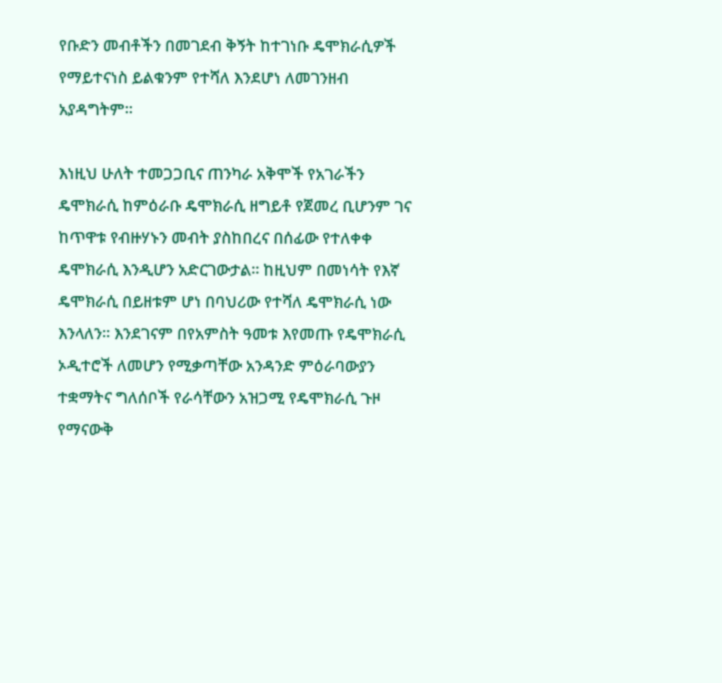የቡድን መብቶችን በመገደብ ቅኝት ከተገነቡ ዴሞክራሲዎች የማይተናነስ ይልቁንም የተሻለ እንደሆነ ለመገንዘብ አያዳግትም፡፡

እነዚህ ሁለት ተመጋጋቢና ጠንካራ አቅሞች የአገራችን ዴሞክራሲ ከምዕራቡ ዴሞክራሲ ዘግይቶ የጀመረ ቢሆንም ገና ከጥዋቱ የብዙሃኑን መብት ያስከበረና በሰፊው የተለቀቀ ዴሞክራሲ እንዲሆን አድርገውታል። ከዚህም በመነሳት የእኛ ዴሞክራሲ በይዘቱም ሆነ በባህሪው የተሻለ ዴሞክራሲ ነው እንላለን፡፡ እንደገናም በየአምስት ዓመቱ እየመጡ የዴሞክራሲ ኦዲተሮች ለመሆን የሚቃጣቸው አንዳንድ ምዕራባውያን ተቋማትና ግለሰቦች የራሳቸውን አዝጋሚ የዴሞክራሲ ጉዞ የማናውቅ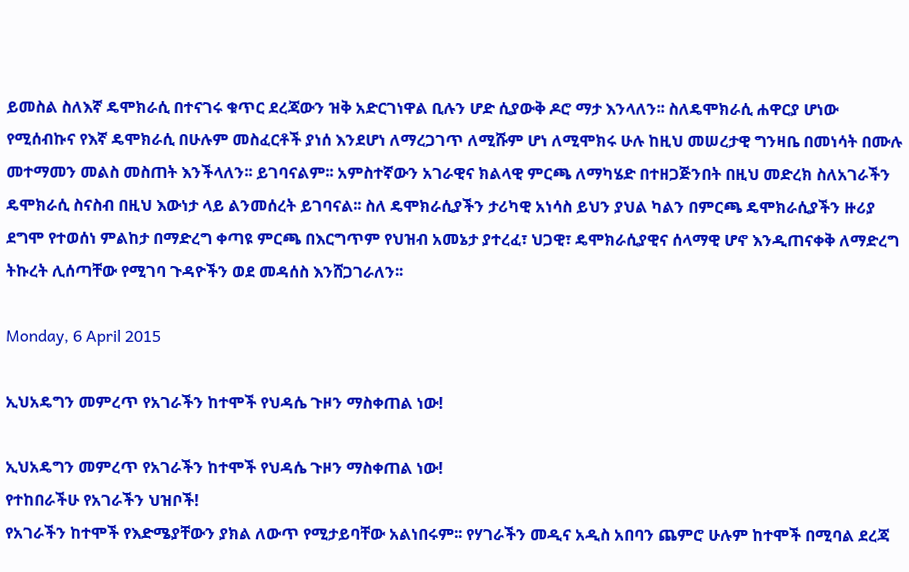ይመስል ስለእኛ ዴሞክራሲ በተናገሩ ቁጥር ደረጃውን ዝቅ አድርገነዋል ቢሉን ሆድ ሲያውቅ ዶሮ ማታ እንላለን፡፡ ስለዴሞክራሲ ሐዋርያ ሆነው የሚሰብኩና የእኛ ዴሞክራሲ በሁሉም መስፈርቶች ያነሰ እንደሆነ ለማረጋገጥ ለሚሹም ሆነ ለሚሞክሩ ሁሉ ከዚህ መሠረታዊ ግንዛቤ በመነሳት በሙሉ መተማመን መልስ መስጠት እንችላለን፡፡ ይገባናልም፡፡ አምስተኛውን አገራዊና ክልላዊ ምርጫ ለማካሄድ በተዘጋጅንበት በዚህ መድረክ ስለአገራችን ዴሞክራሲ ስናስብ በዚህ እውነታ ላይ ልንመሰረት ይገባናል፡፡ ስለ ዴሞክራሲያችን ታሪካዊ አነሳስ ይህን ያህል ካልን በምርጫ ዴሞክራሲያችን ዙሪያ ደግሞ የተወሰነ ምልከታ በማድረግ ቀጣዩ ምርጫ በእርግጥም የህዝብ አመኔታ ያተረፈ፣ ህጋዊ፣ ዴሞክራሲያዊና ሰላማዊ ሆኖ እንዲጠናቀቅ ለማድረግ ትኩረት ሊሰጣቸው የሚገባ ጉዳዮችን ወደ መዳሰስ እንሸጋገራለን፡፡

Monday, 6 April 2015

ኢህአዴግን መምረጥ የአገራችን ከተሞች የህዳሴ ጉዞን ማስቀጠል ነው!

ኢህአዴግን መምረጥ የአገራችን ከተሞች የህዳሴ ጉዞን ማስቀጠል ነው!
የተከበራችሁ የአገራችን ህዝቦች!
የአገራችን ከተሞች የእድሜያቸውን ያክል ለውጥ የሚታይባቸው አልነበሩም፡፡ የሃገራችን መዲና አዲስ አበባን ጨምሮ ሁሉም ከተሞች በሚባል ደረጃ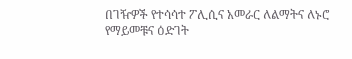በገዥዎች የተሳሳተ ፖሊሲና አመራር ለልማትና ለኑሮ የማይመቹና ዕድገት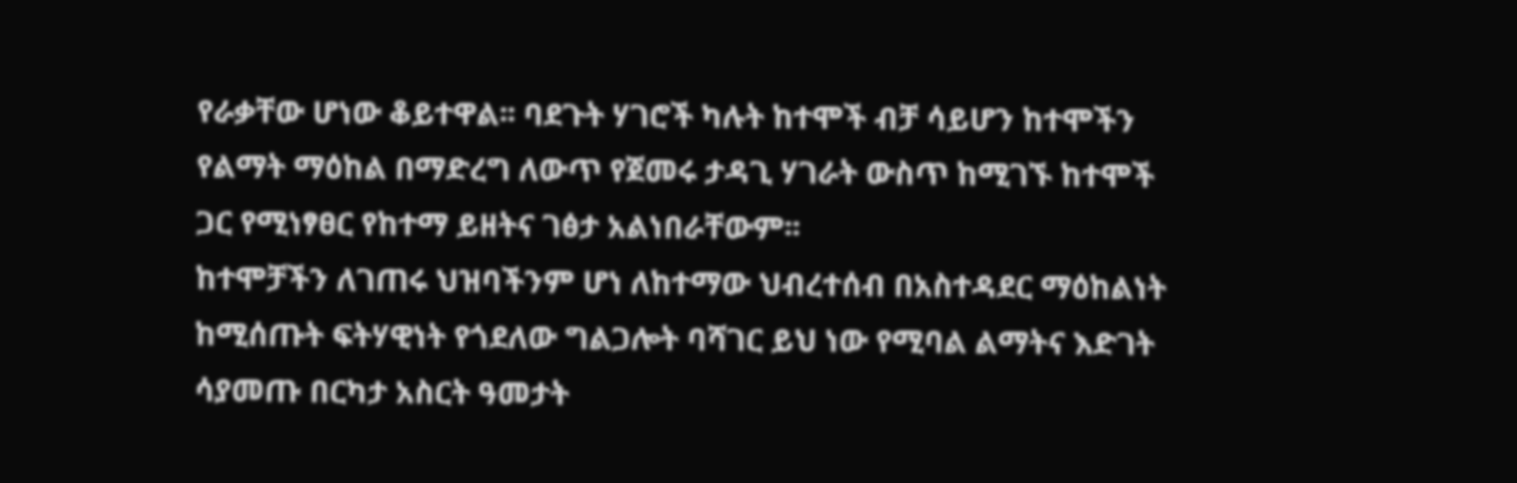የራቃቸው ሆነው ቆይተዋል፡፡ ባደጉት ሃገሮች ካሉት ከተሞች ብቻ ሳይሆን ከተሞችን የልማት ማዕከል በማድረግ ለውጥ የጀመሩ ታዳጊ ሃገራት ውስጥ ከሚገኙ ከተሞች ጋር የሚነፃፀር የከተማ ይዘትና ገፅታ አልነበራቸውም፡፡
ከተሞቻችን ለገጠሩ ህዝባችንም ሆነ ለከተማው ህብረተሰብ በአስተዳደር ማዕከልነት ከሚሰጡት ፍትሃዊነት የጎደለው ግልጋሎት ባሻገር ይህ ነው የሚባል ልማትና እድገት ሳያመጡ በርካታ አስርት ዓመታት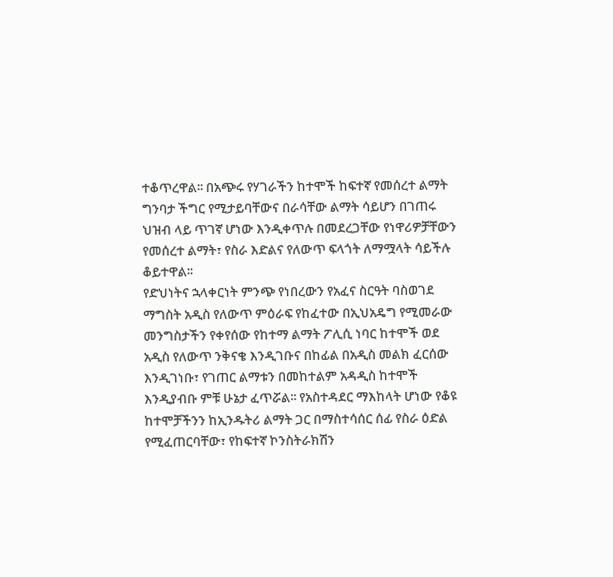ተቆጥረዋል፡፡ በአጭሩ የሃገራችን ከተሞች ከፍተኛ የመሰረተ ልማት ግንባታ ችግር የሚታይባቸውና በራሳቸው ልማት ሳይሆን በገጠሩ ህዝብ ላይ ጥገኛ ሆነው እንዲቀጥሉ በመደረጋቸው የነዋሪዎቻቸውን የመሰረተ ልማት፣ የስራ እድልና የለውጥ ፍላጎት ለማሟላት ሳይችሉ ቆይተዋል፡፡
የድህነትና ኋላቀርነት ምንጭ የነበረውን የአፈና ስርዓት ባስወገደ ማግስት አዲስ የለውጥ ምዕራፍ የከፈተው በኢህአዴግ የሚመራው መንግስታችን የቀየሰው የከተማ ልማት ፖሊሲ ነባር ከተሞች ወደ አዲስ የለውጥ ንቅናቄ እንዲገቡና በከፊል በአዲስ መልክ ፈርሰው እንዲገነቡ፣ የገጠር ልማቱን በመከተልም አዳዲስ ከተሞች እንዲያብቡ ምቹ ሁኔታ ፈጥሯል፡፡ የአስተዳደር ማእከላት ሆነው የቆዩ ከተሞቻችንን ከኢንዱትሪ ልማት ጋር በማስተሳሰር ሰፊ የስራ ዕድል የሚፈጠርባቸው፣ የከፍተኛ ኮንስትራክሽን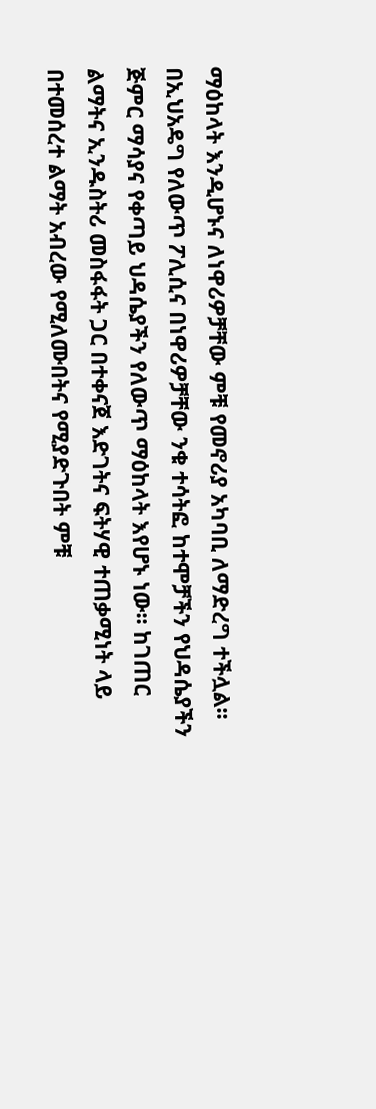ማዕከላት እንዲሆኑና ለነዋሪዎቻቸው ምቹ የመኖሪያ አካባቢ ለማድረግ ተችሏል፡፡
በኢህአዴግ የለውጥ ፖሊሲና በነዋሪዎቻቸው ንቁ ተሳትፎ ከተሞቻችን የህዳሴያችን ጅምር ማሳያና የቀጣይ ህዳሴያችን የለውጥ ማዕከላት እየሆኑ ነው፡፡ ከገጠር ልማትና ኢንዱስትሪ መስፋፋት ጋር በተቀናጀ እድገትና ፍትሃዊ ተጠቃሚነት ላይ በተመሰረተ ልማት አብረው የሚለሙበትና የሚያድጉበት ምቹ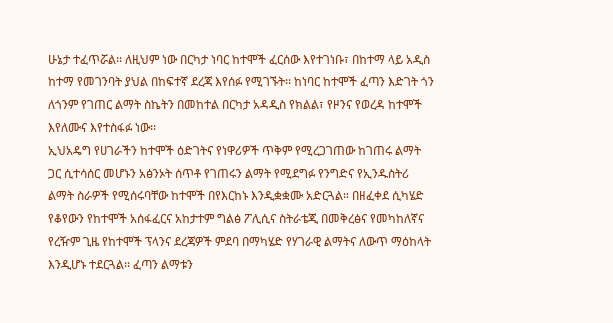ሁኔታ ተፈጥሯል፡፡ ለዚህም ነው በርካታ ነባር ከተሞች ፈርሰው እየተገነቡ፣ በከተማ ላይ አዲስ ከተማ የመገንባት ያህል በከፍተኛ ደረጃ እየሰፉ የሚገኙት፡፡ ከነባር ከተሞች ፈጣን እድገት ጎን ለጎንም የገጠር ልማት ስኬትን በመከተል በርካታ አዳዲስ የክልል፣ የዞንና የወረዳ ከተሞች እየለሙና እየተስፋፉ ነው፡፡
ኢህአዴግ የሀገራችን ከተሞች ዕድገትና የነዋሪዎች ጥቅም የሚረጋገጠው ከገጠሩ ልማት ጋር ሲተሳሰር መሆኑን አፅንኦት ሰጥቶ የገጠሩን ልማት የሚደግፉ የንግድና የኢንዱስትሪ ልማት ስራዎች የሚሰሩባቸው ከተሞች በየእርከኑ እንዲቋቋሙ አድርጓል። በዘፈቀደ ሲካሄድ የቆየውን የከተሞች አሰፋፈርና አከታተም ግልፅ ፖሊሲና ስትራቴጂ በመቅረፅና የመካከለኛና የረዥም ጊዜ የከተሞች ፕላንና ደረጃዎች ምደባ በማካሄድ የሃገራዊ ልማትና ለውጥ ማዕከላት እንዲሆኑ ተደርጓል፡፡ ፈጣን ልማቱን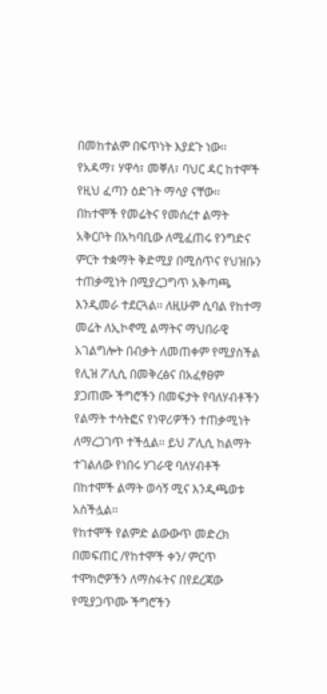በመከተልም በፍጥነት እያደጉ ነው፡፡ የአዳማ፣ ሃዋሳ፣ መቐለ፣ ባህር ዳር ከተሞች የዚህ ፈጣን ዕድገት ማሳያ ናቸው፡፡
በከተሞች የመሬትና የመሰረተ ልማት አቅርቦት በአካባቢው ለሚፈጠሩ የንግድና ምርት ተቋማት ቅድሚያ በሚሰጥና የህዝቡን ተጠቃሚነት በሚያረጋግጥ አቅጣጫ እንዲመራ ተደርጓል፡፡ ለዚሁም ሲባል የከተማ መሬት ለኢኮኖሚ ልማትና ማህበራዊ አገልግሎት በብቃት ለመጠቀም የሚያስችል የሊዝ ፖሊሲ በመቅረፅና በአፈፃፀም ያጋጠሙ ችግሮችን በመፍታት የባለሃብቶችን የልማት ተሳትፎና የነዋሪዎችን ተጠቃሚነት ለማረጋገጥ ተችሏል፡፡ ይህ ፖሊሲ ከልማት ተገልለው የነበሩ ሃገራዊ ባለሃብቶች በከተሞች ልማት ወሳኝ ሚና እንዲጫወቱ አስችሏል፡፡
የከተሞች የልምድ ልውውጥ መድረክ በመፍጠር /የከተሞች ቀን/ ምርጥ ተሞክሮዎችን ለማስፋትና በየደረጃው የሚያጋጥሙ ችግሮችን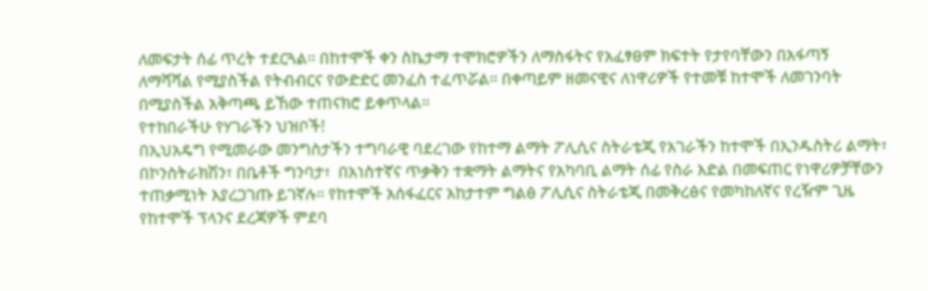ለመፍታት ሰፊ ጥረት ተደርጓል፡፡ በከተሞች ቀን ስኬታማ ተሞክሮዎችን ለማስፋትና የአፈፃፀም ክፍተት የታየባቸውን በአፋጣኝ ለማሻሻል የሚያስችል የትብብርና የውድድር መንፈስ ተፈጥሯል፡፡ በቀጣይም ዘመናዊና ለነዋሪዎች የተመቹ ከተሞች ለመገንባት በሚያስችል አቅጣጫ ይኸው ተጠናክሮ ይቀጥላል፡፡
የተከበራችሁ የሃገራችን ህዝቦች!
በኢህአዴግ የሚመራው መንግስታችን ተግባራዊ ባደረገው የከተማ ልማት ፖሊሲና ስትራቴጂ የአገራችን ከተሞች በኢንዱስትሪ ልማት፣ በኮንስትራክሽን፣ በቤቶች ግንባታ፣  በአነስተኛና ጥቃቅን ተቋማት ልማትና የአካባቢ ልማት ሰፊ የስራ እድል በመፍጠር የነዋሪዎቻቸውን ተጠቃሚነት እያረጋገጡ ይገኛሉ፡፡ የከተሞች አሰፋፈርና አከታተም ግልፅ ፖሊሲና ስትራቴጂ በመቅረፅና የመካከለኛና የረዥም ጊዜ የከተሞች ፕላንና ደረጃዎች ምደባ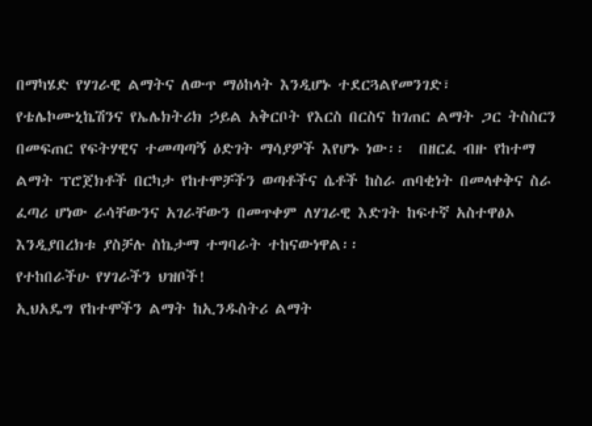በማካሄድ የሃገራዊ ልማትና ለውጥ ማዕከላት እንዲሆኑ ተደርጓልየመንገድ፣ የቴሌኮሙኒኬሽንና የኤሌክትሪክ ኃይል አቅርቦት የእርስ በርስና ከገጠር ልማት ጋር ትስስርን በመፍጠር የፍትሃዊና ተመጣጣኝ ዕድገት ማሳያዎች እየሆኑ ነው፡፡  በዘርፈ ብዙ የከተማ ልማት ፕሮጀክቶች በርካታ የከተሞቻችን ወጣቶችና ሴቶች ከስራ ጠባቂነት በመላቀቅና ስራ ፈጣሪ ሆነው ራሳቸውንና አገራቸውን በመጥቀም ለሃገራዊ እድገት ከፍተኛ አስተዋፅኦ እንዲያበረክቱ ያስቻሉ ስኬታማ ተግባራት ተከናውነዋል፡፡
የተከበራችሁ የሃገራችን ህዝቦች!
ኢህአዴግ የከተሞችን ልማት ከኢንዱስትሪ ልማት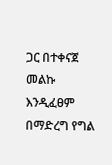ጋር በተቀናጀ መልኩ እንዲፈፀም በማድረግ የግል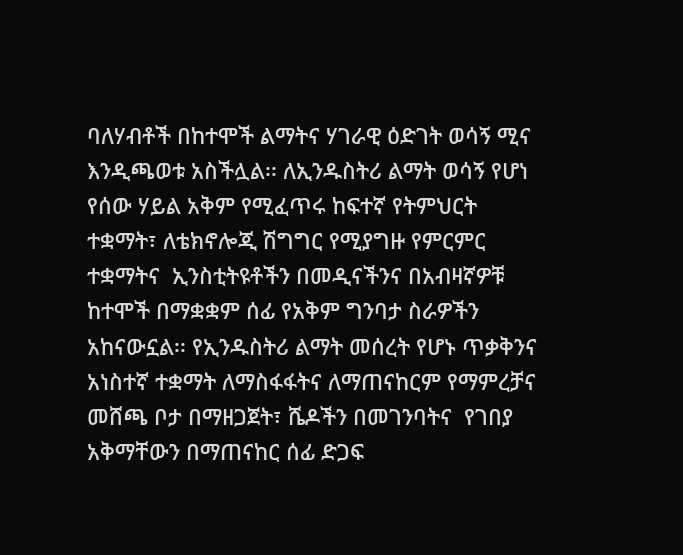ባለሃብቶች በከተሞች ልማትና ሃገራዊ ዕድገት ወሳኝ ሚና እንዲጫወቱ አስችሏል፡፡ ለኢንዱስትሪ ልማት ወሳኝ የሆነ የሰው ሃይል አቅም የሚፈጥሩ ከፍተኛ የትምህርት ተቋማት፣ ለቴክኖሎጂ ሽግግር የሚያግዙ የምርምር ተቋማትና  ኢንስቲትዩቶችን በመዲናችንና በአብዛኛዎቹ ከተሞች በማቋቋም ሰፊ የአቅም ግንባታ ስራዎችን አከናውኗል፡፡ የኢንዱስትሪ ልማት መሰረት የሆኑ ጥቃቅንና አነስተኛ ተቋማት ለማስፋፋትና ለማጠናከርም የማምረቻና መሸጫ ቦታ በማዘጋጀት፣ ሼዶችን በመገንባትና  የገበያ አቅማቸውን በማጠናከር ሰፊ ድጋፍ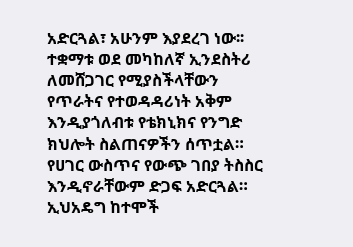አድርጓል፣ አሁንም እያደረገ ነው፡፡ ተቋማቱ ወደ መካከለኛ ኢንደስትሪ ለመሸጋገር የሚያስችላቸውን የጥራትና የተወዳዳሪነት አቅም እንዲያጎለብቱ የቴክኒክና የንግድ ክህሎት ስልጠናዎችን ሰጥቷል። የሀገር ውስጥና የውጭ ገበያ ትስስር እንዲኖራቸውም ድጋፍ አድርጓል።
ኢህአዴግ ከተሞች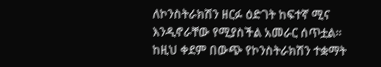ለኮንስትራክሽን ዘርፉ ዕድገት ከፍተኛ ሚና እንዲኖራቸው የሚያስችል አመራር ሰጥቷል፡፡ ከዚህ ቀደም በውጭ የኮንስትራክሽን ተቋማት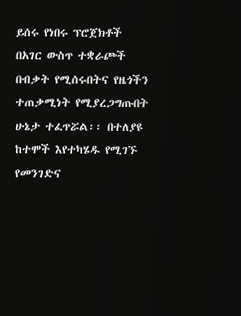ይሰሩ የነበሩ ፕሮጀክቶች በአገር ውስጥ ተቋራጮች በብቃት የሚሰሩበትና የዜጎችን ተጠቃሚነት የሚያረጋግጡበት ሁኔታ ተፈጥሯል፡፡ በተለያዩ ከተሞች እየተካሄዱ የሚገኙ የመንገድና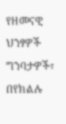የዘመናዊ ህንፃዎች ግንባታዎች፣ በየክልሉ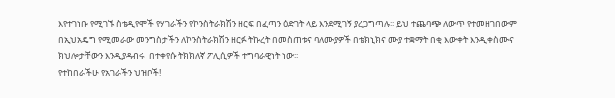እየተገነቡ የሚገኙ ስቴዲየሞች የሃገራችን የኮንስትራክሽን ዘርፍ በፈጣን ዕድገት ላይ እንደሚገኝ ያረጋግጣሉ፡፡ ይህ ተጨባጭ ለውጥ የተመዘገበውም በኢህአዴግ የሚመራው መንግስታችን ለኮንስትራክሽን ዘርፉ ትኩረት በመስጠቱና ባለሙያዎች በቴክኒክና ሙያ ተቋማት በቂ እውቀት እንዲቀስሙና ክህሎታቸውን እንዲያዳብሩ  በተቀየሱ ትክክለኛ ፖሊሲዎች ተግባራዊነት ነው፡፡
የተከበራችሁ የአገራችን ህዝቦች!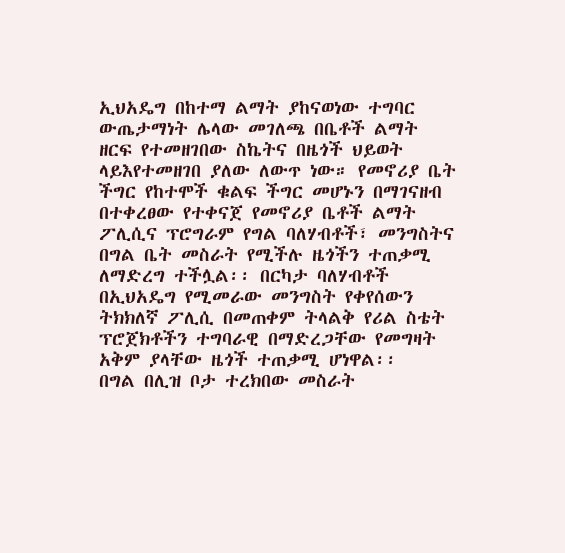ኢህአዴግ በከተማ ልማት ያከናወነው ተግባር ውጤታማነት ሌላው መገለጫ በቤቶች ልማት ዘርፍ የተመዘገበው ስኬትና በዜጎች ህይወት ላይእየተመዘገበ ያለው ለውጥ ነው። የመኖሪያ ቤት ችግር የከተሞች ቁልፍ ችግር መሆኑን በማገናዘብ በተቀረፀው የተቀናጀ የመኖሪያ ቤቶች ልማት ፖሊሲና ፕሮግራም የግል ባለሃብቶች፣ መንግስትና በግል ቤት መስራት የሚችሉ ዜጎችን ተጠቃሚ ለማድረግ ተችሏል፡፡ በርካታ ባለሃብቶች በኢህአዴግ የሚመራው መንግስት የቀየሰውን ትክክለኛ ፖሊሲ በመጠቀም ትላልቅ የሪል ስቴት ፕሮጀክቶችን ተግባራዊ በማድረጋቸው የመግዛት አቅም ያላቸው ዜጎች ተጠቃሚ ሆነዋል፡፡
በግል በሊዝ ቦታ ተረክበው መስራት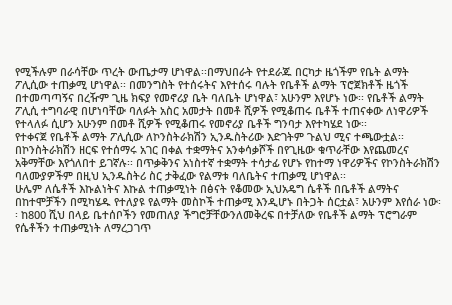የሚችሉም በራሳቸው ጥረት ውጤታማ ሆነዋል፡፡በማህበራት የተደራጁ በርካታ ዜጎችም የቤት ልማት ፖሊሲው ተጠቃሚ ሆነዋል፡፡ በመንግስት የተሰሩትና እየተሰሩ ባሉት የቤቶች ልማት ፕሮጀክቶች ዜጎች በተመጣጣኝና በረዥም ጊዜ ክፍያ የመኖሪያ ቤት ባለቤት ሆነዋል፣ አሁንም እየሆኑ ነው፡፡ የቤቶች ልማት ፖሊሲ ተግባራዊ በሆነባቸው ባለፉት አስር አመታት በመቶ ሺዎች የሚቆጠሩ ቤቶች ተጠናቀው ለነዋሪዎች የተላለፉ ሲሆን አሁንም በመቶ ሺዎች የሚቆጠሩ የመኖሪያ ቤቶች ግንባታ እየተካሄደ ነው፡፡
የተቀናጀ የቤቶች ልማት ፖሊሲው ለኮንስትራክሽን ኢንዱስትሪው እድገትም ጉልህ ሚና ተጫውቷል፡፡ በኮንስትራክሽን ዘርፍ የተሰማሩ አገር በቀል ተቋማትና አንቀሳቃሾች በየጊዜው ቁጥራቸው እየጨመረና አቅማቸው እየጎለበተ ይገኛሉ፡፡ በጥቃቅንና አነስተኛ ተቋማት ተሳታፊ የሆኑ የከተማ ነዋሪዎችና የኮንስትራክሽን ባለሙያዎችም በዚህ ኢንዱስትሪ ስር ታቅፈው የልማቱ ባለቤትና ተጠቃሚ ሆነዋል፡፡
ሁሌም ለሴቶች እኩልነትና እኩል ተጠቃሚነት በፅናት የቆመው ኢህአዴግ ሴቶች በቤቶች ልማትና በከተሞቻችን በሚካሄዱ የተለያዩ የልማት መስኮች ተጠቃሚ እንዲሆኑ በትጋት ሰርቷል፣ አሁንም እየሰራ ነው፡፡ ከ800 ሺህ በላይ ቤተሰቦችን የመጠለያ ችግሮቻቸውንለመቅረፍ በተቻለው የቤቶች ልማት ፕሮግራም የሴቶችን ተጠቃሚነት ለማረጋገጥ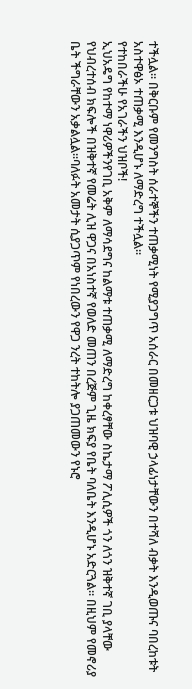ተችሏል፡፡ በቅርቡም የመንግስት ሰራተኞችን ተጠቃሚነት የሚያጋግጥ አሰራር በመዘርጋቱ ህዝባዊ ኃላፊነታቸውን በተሻለ ብቃት እንዲወጡና ባበረከቱት አስተዋፅኦ ተጠቃሚ እንዲሆኑ ለማድረግ ተችሏል፡፡
የተከበራችሁ የአገራችን ህዝቦች!
ኢህአዴግ የከተማ ነዋሪዎችንየገቢ አቅም ለማሳደግና ከልማቱ ተጠቃሚ ለማድረግ ከቀረፃቸው ስኬታማ ፖሊሲዎች ጎን ለጎን ዝቅተኛ ገቢ ያላቸው የህብረተሰብ ክፍሎች በዝቅተኛ የመሬት ሊዝ ዋጋና በአነስተኛ የወለድ መጠን በረጅም ጊዜ ክፍያ የቤት ባለቤት እንዲሆኑ አድርጓል። በዚህም የመኖሪያ ቤት ችግራቸውን አቃልሏል፡፡ባለፉት አመታት ሲያጋጥም የነበረውን የዋጋ ንረት ተከትሎ ያጋጠመውን የኑሮ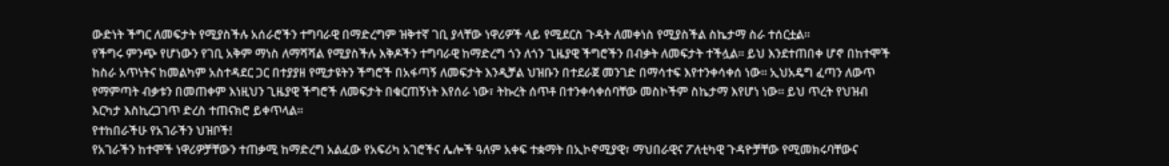ውድነት ችግር ለመፍታት የሚያስችሉ አሰራሮችን ተግባራዊ በማድረግም ዝቅተኛ ገቢ ያላቸው ነዋሪዎች ላይ የሚደርስ ጉዳት ለመቀነስ የሚያስችል ስኬታማ ስራ ተሰርቷል፡፡
የችግሩ ምንጭ የሆነውን የገቢ አቅም ማነስ ለማሻሻል የሚያስችሉ እቅዶችን ተግባራዊ ከማድረግ ጎን ለጎን ጊዜያዊ ችግሮችን በብቃት ለመፍታት ተችሏል፡፡ ይህ እንደተጠበቀ ሆኖ በከተሞች ከስራ አጥነትና ከመልካም አስተዳደር ጋር በተያያዘ የሚታዩትን ችግሮች በአፋጣኝ ለመፍታት እንዲቻል ህዝቡን በተደራጀ መንገድ በማሳተፍ እየተንቀሳቀሰ ነው፡፡ ኢህአዴግ ፈጣን ለውጥ የማምጣት ብቃቱን በመጠቀም እነዚህን ጊዜያዊ ችግሮች ለመፍታት በቁርጠኝነት እየሰራ ነው፣ ትኩረት ሰጥቶ በተንቀሳቀሰባቸው መስኮችም ስኬታማ እየሆነ ነው፡፡ ይህ ጥረት የህዝብ እርካታ እስኪረጋገጥ ድረስ ተጠናክሮ ይቀጥላል፡፡
የተከበራችሁ የአገራችን ህዝቦች!
የአገራችን ከተሞች ነዋሪዎቻቸውን ተጠቃሚ ከማድረግ አልፈው የአፍሪካ አገሮችና ሌሎች ዓለም አቀፍ ተቋማት በኢኮኖሚያዊ፣ ማህበራዊና ፖለቲካዊ ጉዳዮቻቸው የሚመክሩባቸውና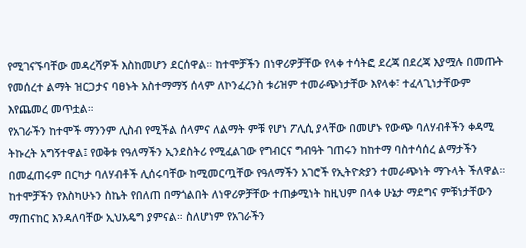የሚገናኙባቸው መዳረሻዎች እስከመሆን ደርሰዋል። ከተሞቻችን በነዋሪዎቻቸው የላቀ ተሳትፎ ደረጃ በደረጃ እያሟሉ በመጡት የመሰረተ ልማት ዝርጋታና ባፀኑት አስተማማኝ ሰላም ለኮንፈረንስ ቱሪዝም ተመራጭነታቸው እየላቀ፣ ተፈላጊነታቸውም እየጨመረ መጥቷል።
የአገራችን ከተሞች ማንንም ሊስብ የሚችል ሰላምና ለልማት ምቹ የሆነ ፖሊሲ ያላቸው በመሆኑ የውጭ ባለሃብቶችን ቀዳሚ ትኩረት አግኝተዋል፤ የወቅቱ የዓለማችን ኢንደስትሪ የሚፈልገው የግብርና ግብዓት ገጠሩን ከከተማ ባስተሳሰረ ልማታችን በመፈጠሩም በርካታ ባለሃብቶች ሊሰሩባቸው ከሚመርጧቸው የዓለማችን አገሮች የኢትዮጵያን ተመራጭነት ማጉላት ችለዋል።
ከተሞቻችን የእስካሁኑን ስኬት የበለጠ በማጎልበት ለነዋሪዎቻቸው ተጠቃሚነት ከዚህም በላቀ ሁኔታ ማደግና ምቹነታቸውን ማጠናከር እንዳለባቸው ኢህአዴግ ያምናል። ስለሆነም የአገራችን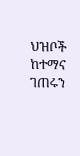ህዝቦች ከተማና ገጠሩን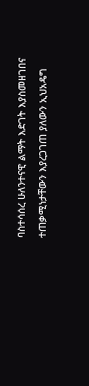ባስተሳሰረ ሁለንተናዊ ልማት እድገት እያስመዘገበና ተጠቃሚነታቸውን እያረጋገጠ ያለውን ኢህአዴግ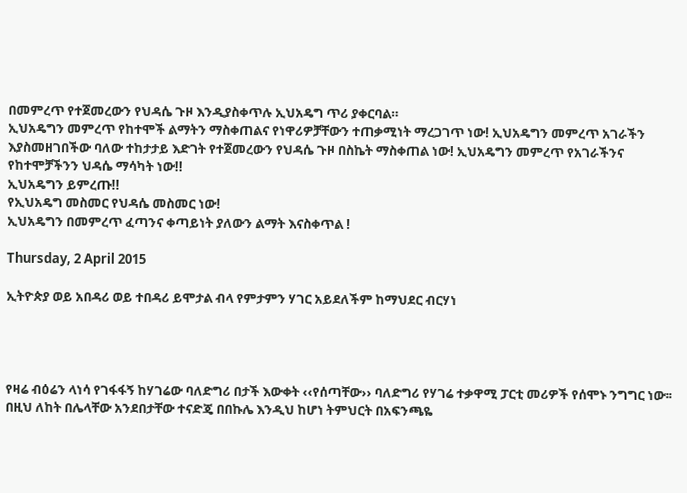በመምረጥ የተጀመረውን የህዳሴ ጉዞ እንዲያስቀጥሉ ኢህአዴግ ጥሪ ያቀርባል።
ኢህአዴግን መምረጥ የከተሞች ልማትን ማስቀጠልና የነዋሪዎቻቸውን ተጠቃሚነት ማረጋገጥ ነው! ኢህአዴግን መምረጥ አገራችን እያስመዘገበችው ባለው ተከታታይ እድገት የተጀመረውን የህዳሴ ጉዞ በስኬት ማስቀጠል ነው! ኢህአዴግን መምረጥ የአገራችንና የከተሞቻችንን ህዳሴ ማሳካት ነው!!
ኢህአዴግን ይምረጡ!!
የኢህአዴግ መስመር የህዳሴ መስመር ነው!
ኢህአዴግን በመምረጥ ፈጣንና ቀጣይነት ያለውን ልማት እናስቀጥል !

Thursday, 2 April 2015

ኢትዮጵያ ወይ አበዳሪ ወይ ተበዳሪ ይሞታል ብላ የምታምን ሃገር አይደለችም ከማህደር ብርሃነ




የዛሬ ብዕሬን ላነሳ የገፋፋኝ ከሃገሬው ባለድግሪ በታች እውቀት ‹‹የሰጣቸው›› ባለድግሪ የሃገሬ ተቃዋሚ ፓርቲ መሪዎች የሰሞኑ ንግግር ነው፡፡ በዚህ ለከት በሌላቸው አንደበታቸው ተናድጄ በበኩሌ እንዲህ ከሆነ ትምህርት በአፍንጫዬ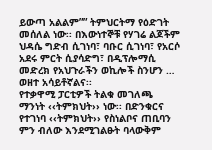ይውጣ አልልም”” ትምህርትማ የዕድገት መሰለል ነው፡፡ በእውነተኞቹ የሃገሬ ልጆችም ህዳሴ ግድብ ሲገነባ፣ ባቡር ሲገነባ፣ የአርሶ አደሩ ምርት ሲያሳድግ፣ በዲፕሎማሲ መድረክ የአህጉራችን ወኪሎች ስንሆን … ወዘተ አሳይቶኛልና፡፡
የተቃዋሚ ፓርቲዎች ትልቁ መገለጫ ማንነት ‹‹ትምክህት›› ነው፡፡ በድንቁርና የተገነባ ‹‹ትምክህት›› የስነልቦና ጠቢባን ምን ብለው እንደሚገልፁት ባላውቅም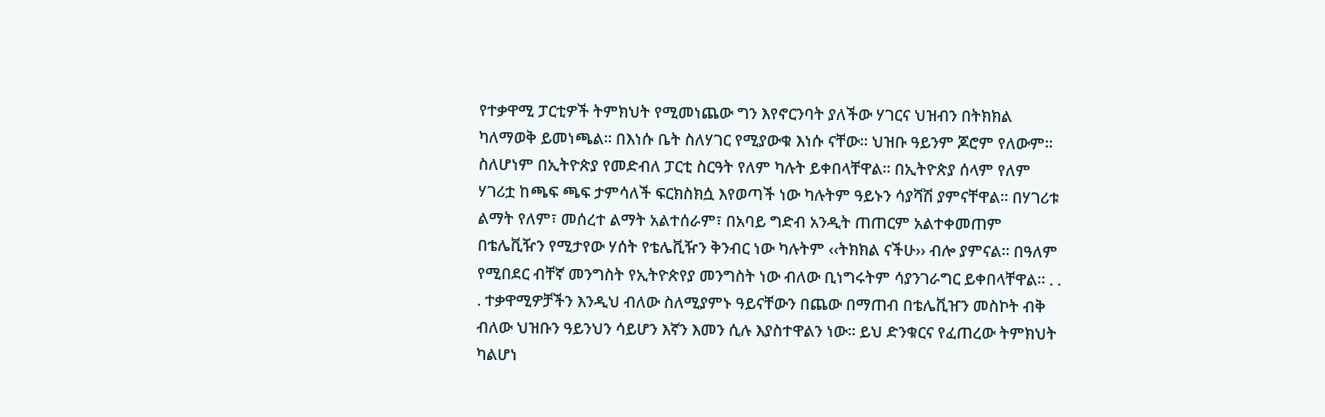የተቃዋሚ ፓርቲዎች ትምክህት የሚመነጨው ግን እየኖርንባት ያለችው ሃገርና ህዝብን በትክክል ካለማወቅ ይመነጫል፡፡ በእነሱ ቤት ስለሃገር የሚያውቁ እነሱ ናቸው፡፡ ህዝቡ ዓይንም ጆሮም የለውም፡፡ ስለሆነም በኢትዮጵያ የመድብለ ፓርቲ ስርዓት የለም ካሉት ይቀበላቸዋል፡፡ በኢትዮጵያ ሰላም የለም ሃገሪቷ ከጫፍ ጫፍ ታምሳለች ፍርክስክሷ እየወጣች ነው ካሉትም ዓይኑን ሳያሻሽ ያምናቸዋል፡፡ በሃገሪቱ ልማት የለም፣ መሰረተ ልማት አልተሰራም፣ በአባይ ግድብ አንዲት ጠጠርም አልተቀመጠም በቴሌቪዥን የሚታየው ሃሰት የቴሌቪዥን ቅንብር ነው ካሉትም ‹‹ትክክል ናችሁ›› ብሎ ያምናል፡፡ በዓለም የሚበደር ብቸኛ መንግስት የኢትዮጵየያ መንግስት ነው ብለው ቢነግሩትም ሳያንገራግር ይቀበላቸዋል፡፡ . . . ተቃዋሚዎቻችን እንዲህ ብለው ስለሚያምኑ ዓይናቸውን በጨው በማጠብ በቴሌቪዠን መስኮት ብቅ ብለው ህዝቡን ዓይንህን ሳይሆን እኛን እመን ሲሉ እያስተዋልን ነው፡፡ ይህ ድንቁርና የፈጠረው ትምክህት ካልሆነ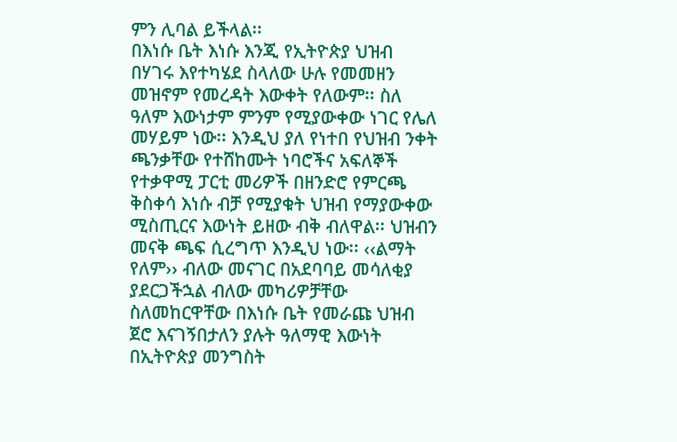ምን ሊባል ይችላል፡፡
በእነሱ ቤት እነሱ እንጂ የኢትዮጵያ ህዝብ በሃገሩ እየተካሄደ ስላለው ሁሉ የመመዘን መዝኖም የመረዳት እውቀት የለውም፡፡ ስለ ዓለም እውነታም ምንም የሚያውቀው ነገር የሌለ መሃይም ነው፡፡ እንዲህ ያለ የነተበ የህዝብ ንቀት ጫንቃቸው የተሸከሙት ነባሮችና አፍለኞች የተቃዋሚ ፓርቲ መሪዎች በዘንድሮ የምርጫ ቅስቀሳ እነሱ ብቻ የሚያቁት ህዝብ የማያውቀው ሚስጢርና እውነት ይዘው ብቅ ብለዋል፡፡ ህዝብን መናቅ ጫፍ ሲረግጥ እንዲህ ነው፡፡ ‹‹ልማት የለም›› ብለው መናገር በአደባባይ መሳለቂያ ያደርጋችኋል ብለው መካሪዎቻቸው ስለመከርዋቸው በእነሱ ቤት የመራጩ ህዝብ ጀሮ እናገኝበታለን ያሉት ዓለማዊ እውነት  በኢትዮጵያ መንግስት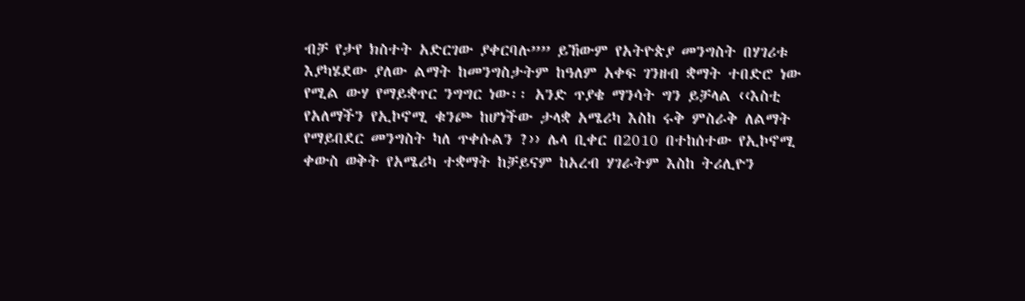ብቻ የታየ ክስተት አድርገው ያቀርባሉ”” ይኸውም የአትዮጵያ መንግስት በሃገሪቱ እያካሄደው ያለው ልማት ከመንግስታትም ከዓለም አቀፍ ገንዘብ ቋማት ተበድሮ ነው የሚል ውሃ የማይቋጥር ንግግር ነው፡፡ አንድ ጥያቄ ማንሳት ግን ይቻላል ‹‹እስቲ የአለማችን የኢኮኖሚ ቁንጮ ከሆነችው ታላቋ አሜሪካ እስከ ሩቅ ምስራቅ ለልማት የማይበደር መንግስት ካለ ጥቀሱልን ?›› ሌላ ቢቀር በ2010 በተከሰተው የኢኮኖሚ ቀውስ ወቅት የአሜሪካ ተቋማት ከቻይናም ከአረብ ሃገራትም እስከ ትሪሊዮን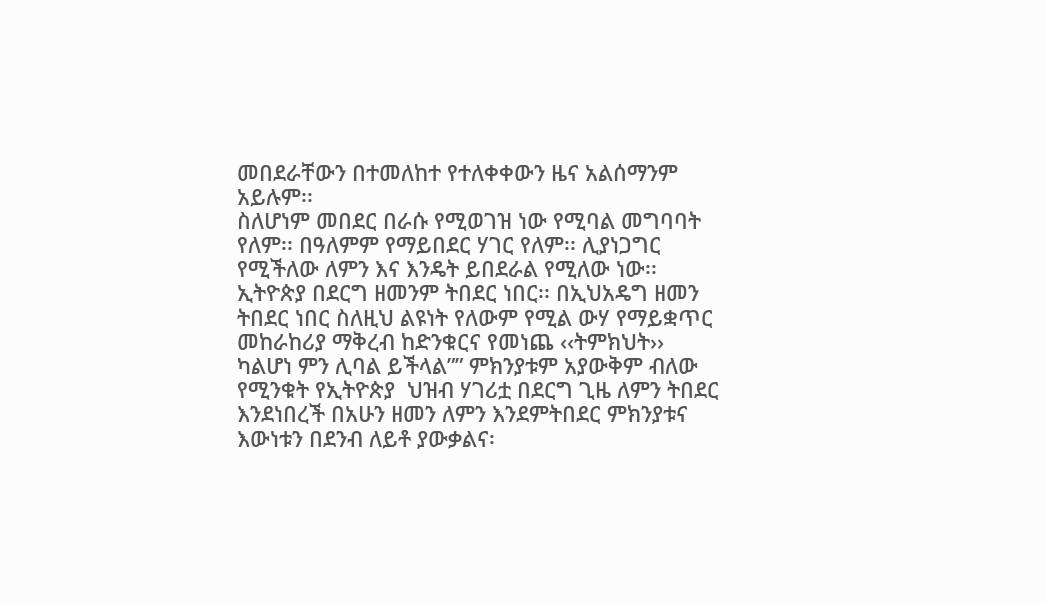መበደራቸውን በተመለከተ የተለቀቀውን ዜና አልሰማንም አይሉም፡፡
ስለሆነም መበደር በራሱ የሚወገዝ ነው የሚባል መግባባት የለም፡፡ በዓለምም የማይበደር ሃገር የለም፡፡ ሊያነጋግር የሚችለው ለምን እና እንዴት ይበደራል የሚለው ነው፡፡ ኢትዮጵያ በደርግ ዘመንም ትበደር ነበር፡፡ በኢህአዴግ ዘመን ትበደር ነበር ስለዚህ ልዩነት የለውም የሚል ውሃ የማይቋጥር መከራከሪያ ማቅረብ ከድንቁርና የመነጨ ‹‹ትምክህት›› ካልሆነ ምን ሊባል ይችላል”” ምክንያቱም አያውቅም ብለው የሚንቁት የኢትዮጵያ  ህዝብ ሃገሪቷ በደርግ ጊዜ ለምን ትበደር እንደነበረች በአሁን ዘመን ለምን እንደምትበደር ምክንያቱና እውነቱን በደንብ ለይቶ ያውቃልና፡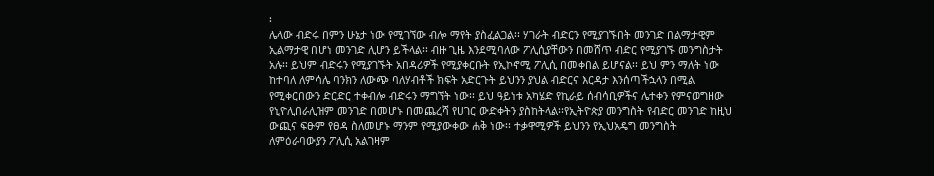፡
ሌላው ብድሩ በምን ሁኔታ ነው የሚገኘው ብሎ ማየት ያስፈልጋል፡፡ ሃገራት ብድርን የሚያገኙበት መንገድ በልማታዊም ኢልማታዊ በሆነ መንገድ ሊሆን ይችላል፡፡ ብዙ ጊዜ እንደሚባለው ፖሊሲያቸውን በመሸጥ ብድር የሚያገኙ መንግስታት አሉ፡፡ ይህም ብድሩን የሚያገኙት አበዳሪዎች የሚያቀርቡት የኢኮኖሚ ፖሊሲ በመቀበል ይሆናል፡፡ ይህ ምን ማለት ነው ከተባለ ለምሳሌ ባንክን ለውጭ ባለሃብቶች ክፍት አድርጉት ይህንን ያህል ብድርና እርዳታ እንሰጣችኋላን በሚል የሚቀርበውን ድርድር ተቀብሎ ብድሩን ማግኘት ነው፡፡ ይህ ዓይነቱ አካሄድ የኪራይ ሰብሳቢዎችና ሌተቀን የምናወግዘው የኒዮሊበራሊዝም መንገድ በመሆኑ በመጨረሻ የሀገር ውድቀትን ያስከትላል፡፡የኢትዮጵያ መንግስት የብድር መንገድ ከዚህ ውጪና ፍፁም የፀዳ ስለመሆኑ ማንም የሚያውቀው ሐቅ ነው፡፡ ተቃዋሚዎች ይህንን የኢህአዴግ መንግስት ለምዕራባውያን ፖሊሲ አልገዛም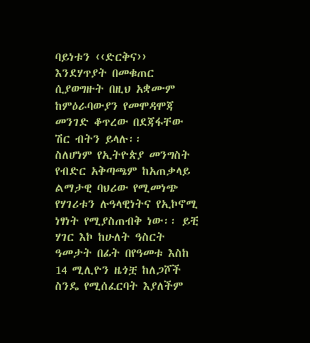ባይነቱን ‹‹ድርቅና›› እንደሃጥያት በመቁጠር ሲያወግዙት በዚህ አቋሙም ከምዕራባውያን የመሞዳሞጃ መንገድ ቆጥረው በደጃፋቸው ሽር ብትን ይላሉ፡፡
ስለሆነም የኢትዮጵያ መንግስት የብድር አቅጣጫም ከአጠቃላይ ልማታዊ ባህሪው የሚመነጭ የሃገሪቱን ሉዓላዊነትና የኢኮኖሚ ነፃነት የሚያስጠብቅ ነው፡፡ ይቺ ሃገር እኮ ከሁለት ዓስርት ዓመታት በፊት በየዓመቱ እስከ 14 ሚሊዮን ዜጎቿ ከለጋሾች ስንዴ የሚሰፈርባት እያለችም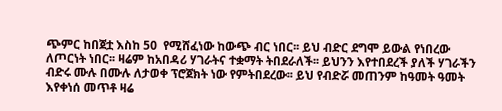ጭምር ከበጀቷ እስከ 50  የሚሸፈነው ከውጭ ብር ነበር፡፡ ይህ ብድር ደግሞ ይውል የነበረው ለጦርነት ነበር፡፡ ዛሬም ከአበዳሪ ሃገራትና ተቋማት ትበደራለች፡፡ ይህንን እየተበደረች ያለች ሃገራችን ብድሩ ሙሉ በሙሉ ለታወቀ ፕሮጀክት ነው የምትበደረው፡፡ ይህ የብድሯ መጠንም ከዓመት ዓመት እየቀነሰ መጥቶ ዛሬ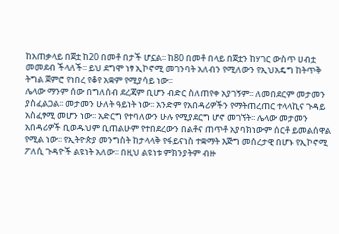ከአጠቃላይ በጀቷ ከ20 በመቶ በታች ሆኗል፡፡ ከ80 በመቶ በላይ በጀቷን ከሃገር ውስጥ ሀብቷ መመደብ ችላለች፡፡ ይህ ደግሞ ነፃ ኢኮኖሚ መገንባት አለብን የሚለውን የኢህአዴግ ከትጥቅ ትግል ጀምሮ የነበረ የቆየ አቋም የሚያሳይ ነው፡፡
ሌላው ማንም ሰው በግለሰብ ደረጃም ቢሆን ብድር ስለጠየቀ አያገኝም፡፡ ለመበደርም መታመን ያስፈልጋል፡፡ መታመን ሁለት ዓይነት ነው፡፡ አንድም የአበዳሪዎችን የማትጠረጠር ተላላኪና ጉዳይ አስፈፃሚ መሆን ነው፡፡ አድርግ የተባለውን ሁሉ የሚያደርግ ሆኖ መገኘት፡፡ ሌላው መታመን አበዳሪዎች ቢወዱህም ቢጠልሁም የተበደረውን በልቶና ጠጥቶ አያባክነውም ሰርቶ ይመልሰዋል የሚል ነው፡፡ የኢትዮጵያ መንግስት ከታላላቅ የፋይናነስ ተቋማት እጅግ መሰረታዊ በሆኑ የኢኮኖሚ ፖለሲ ጉዳዮች ልዩነት አለው፡፡ በዚህ ልዩነቱ ምክንያትም ብዙ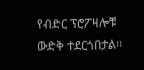የብድር ፕሮፖዛሎቹ ውድቅ ተደርጎበታል፡፡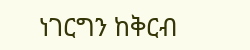ነገርግን ከቅርብ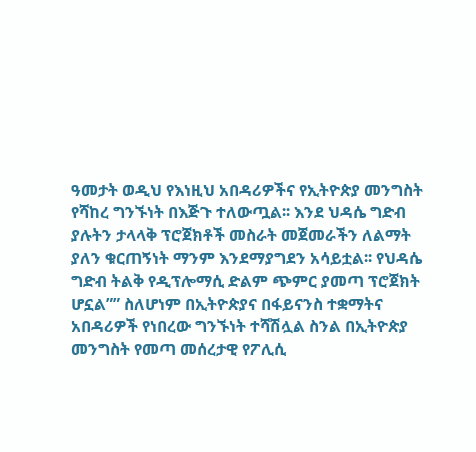ዓመታት ወዲህ የእነዚህ አበዳሪዎችና የኢትዮጵያ መንግስት የሻከረ ግንኙነት በእጅጉ ተለውጧል፡፡ እንደ ህዳሴ ግድብ ያሉትን ታላላቅ ፕሮጀክቶች መስራት መጀመራችን ለልማት ያለን ቁርጠኝነት ማንም እንደማያግደን አሳይቷል፡፡ የህዳሴ ግድብ ትልቅ የዲፕሎማሲ ድልም ጭምር ያመጣ ፕሮጀክት ሆኗል”” ስለሆነም በኢትዮጵያና በፋይናንስ ተቋማትና አበዳሪዎች የነበረው ግንኙነት ተሻሽሏል ስንል በኢትዮጵያ መንግስት የመጣ መሰረታዊ የፖሊሲ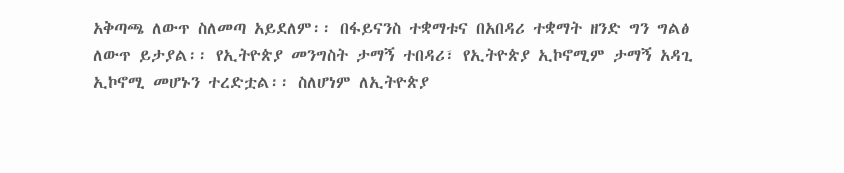አቅጣጫ ለውጥ ስለመጣ አይደለም፡፡ በፋይናንስ ተቋማቱና በአበዳሪ ተቋማት ዘንድ ግን ግልፅ ለውጥ ይታያል፡፡ የኢትዮጵያ መንግስት ታማኝ ተበዳሪ፣ የኢትዮጵያ ኢኮኖሚም ታማኝ አዳጊ ኢኮኖሚ መሆኑን ተረድቷል፡፡ ስለሆነም ለኢትዮጵያ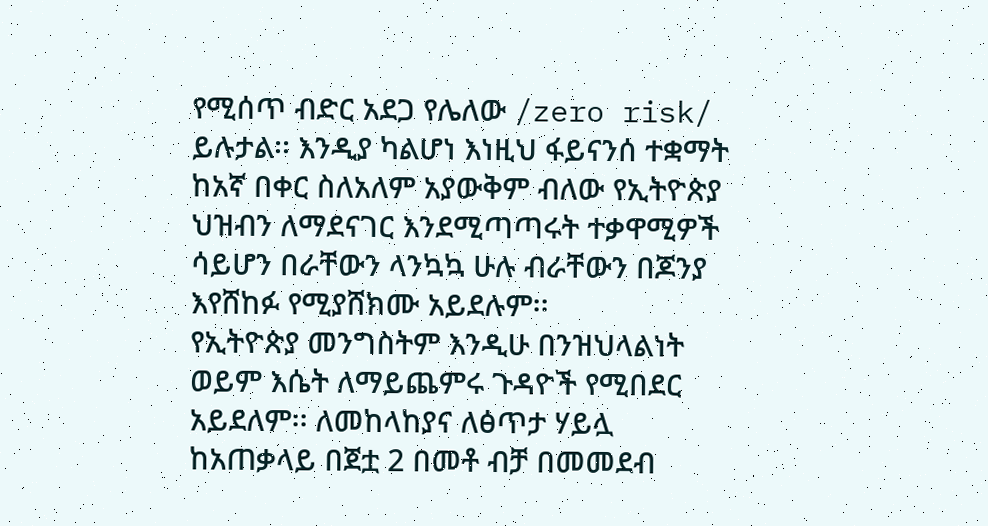የሚሰጥ ብድር አደጋ የሌለው /zero risk/ ይሉታል፡፡ እንዲያ ካልሆነ እነዚህ ፋይናንሰ ተቋማት ከአኛ በቀር ስለአለም አያውቅም ብለው የኢትዮጵያ ህዝብን ለማደናገር እንደሚጣጣሩት ተቃዋሚዎች ሳይሆን በራቸውን ላንኳኳ ሁሉ ብራቸውን በጆንያ እየሸከፉ የሚያሸክሙ አይደሉም፡፡
የኢትዮጵያ መንግስትም እንዲሁ በንዝህላልነት ወይም እሴት ለማይጨምሩ ጉዳዮች የሚበደር አይደለም፡፡ ለመከላከያና ለፅጥታ ሃይሏ ከአጠቃላይ በጀቷ 2 በመቶ ብቻ በመመደብ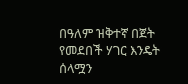በዓለም ዝቅተኛ በጀት የመደበች ሃገር እንዴት ሰላሟን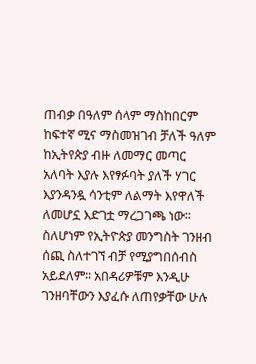ጠብቃ በዓለም ሰላም ማስከበርም ከፍተኛ ሚና ማስመዝገብ ቻለች ዓለም ከኢትየጵያ ብዙ ለመማር መጣር አለባት እያሉ እየፃፉባት ያለች ሃገር እያንዳንዷ ሳንቲም ለልማት እየዋለች ለመሆኗ እድገቷ ማረጋገጫ ነው፡፡
ስለሆነም የኢትዮጵያ መንግስት ገንዘብ ሰጪ ስለተገኘ ብቻ የሚያግበሰብስ አይደለም፡፡ አበዳሪዎቹም እንዲሁ ገንዘባቸውን እያፈሱ ለጠየቃቸው ሁሉ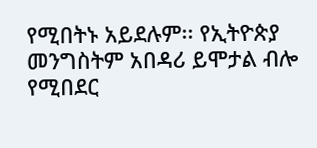የሚበትኑ አይደሉም፡፡ የኢትዮጵያ መንግስትም አበዳሪ ይሞታል ብሎ የሚበደር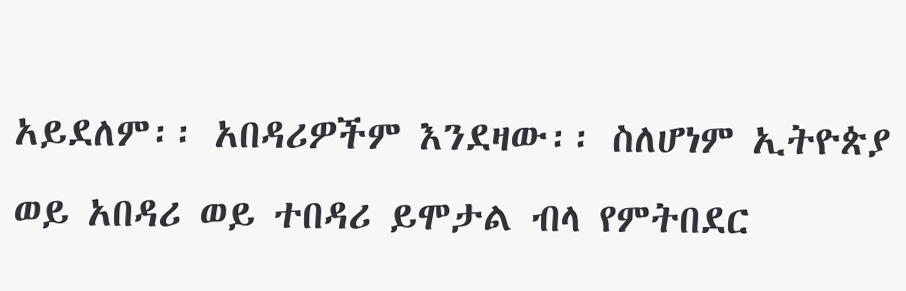አይደለም፡፡ አበዳሪዎችም እንደዛው፡፡ ስለሆነም ኢትዮጵያ ወይ አበዳሪ ወይ ተበዳሪ ይሞታል ብላ የምትበደር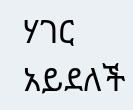ሃገር አይደለች